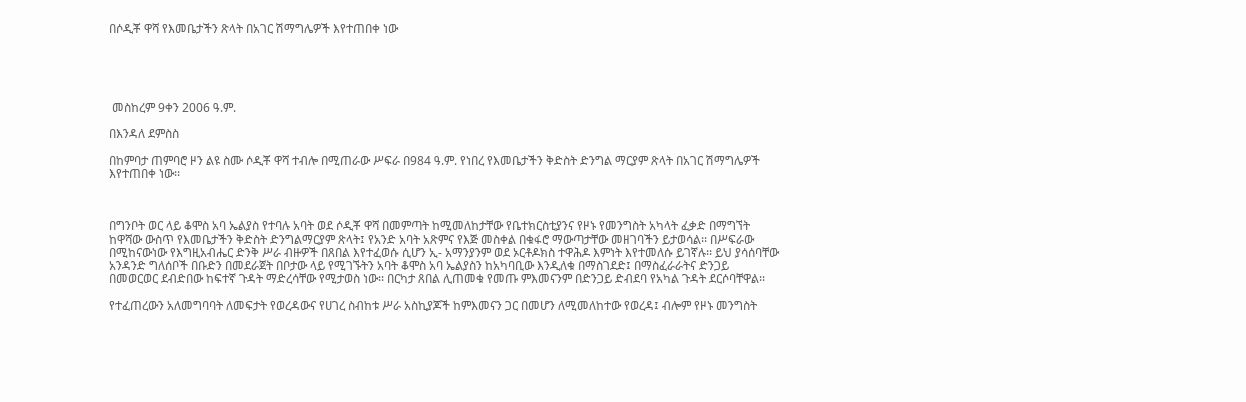በሶዲቾ ዋሻ የእመቤታችን ጽላት በአገር ሽማግሌዎች እየተጠበቀ ነው





 መስከረም 9ቀን 2006 ዓ.ም.

በእንዳለ ደምስስ

በከምባታ ጠምባሮ ዞን ልዩ ስሙ ሶዲቾ ዋሻ ተብሎ በሚጠራው ሥፍራ በ984 ዓ.ም. የነበረ የእመቤታችን ቅድስት ድንግል ማርያም ጽላት በአገር ሽማግሌዎች እየተጠበቀ ነው፡፡



በግንቦት ወር ላይ ቆሞስ አባ ኤልያስ የተባሉ አባት ወደ ሶዲቾ ዋሻ በመምጣት ከሚመለከታቸው የቤተክርስቲያንና የዞኑ የመንግስት አካላት ፈቃድ በማግኘት ከዋሻው ውስጥ የእመቤታችን ቅድስት ድንግልማርያም ጽላት፤ የአንድ አባት አጽምና የእጅ መስቀል በቁፋሮ ማውጣታቸው መዘገባችን ይታወሳል፡፡ በሥፍራው በሚከናውነው የእግዚአብሔር ድንቅ ሥራ ብዙዎች በጸበል እየተፈወሱ ሲሆን ኢ- አማንያንም ወደ ኦርቶዶክስ ተዋሕዶ እምነት እየተመለሱ ይገኛሉ፡፡ ይህ ያሳሰባቸው አንዳንድ ግለሰቦች በቡድን በመደራጀት በቦታው ላይ የሚገኙትን አባት ቆሞስ አባ ኤልያስን ከአካባቢው እንዲለቁ በማስገደድ፤ በማስፈራራትና ድንጋይ በመወርወር ደብድበው ከፍተኛ ጉዳት ማድረሳቸው የሚታወስ ነው፡፡ በርካታ ጸበል ሊጠመቁ የመጡ ምእመናንም በድንጋይ ድብደባ የአካል ጉዳት ደርሶባቸዋል፡፡

የተፈጠረውን አለመግባባት ለመፍታት የወረዳውና የሀገረ ስብከቱ ሥራ አስኪያጆች ከምእመናን ጋር በመሆን ለሚመለከተው የወረዳ፤ ብሎም የዞኑ መንግስት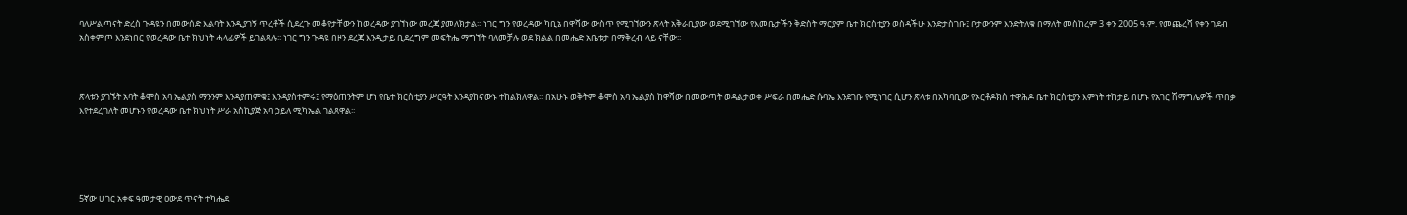ባለሥልጣናት ድረስ ጉዳዩን በመውሰድ እልባት እንዲያገኝ ጥረቶች ሲደረጉ መቆየታቸውን ከወረዳው ያገኘነው መረጃ ያመለክታል፡፡ ነገር ግን የወረዳው ካቢኔ በዋሻው ውስጥ የሚገኘውን ጽላት አቅራቢያው ወደሚገኘው የእመቤታችን ቅድስት ማርያም ቤተ ክርስቲያን ወስዳችሁ እንድታስገቡ፤ ቦታውንም እንድትለቁ በማለት መስከረም 3 ቀን 2005 ዓ.ም. የመጨረሻ የቀን ገደብ አስቀምጦ እንደነበር የወረዳው ቤተ ክህነት ሓላፊዎች ይገልጻሉ፡፡ ነገር ግን ጉዳዩ በዞን ደረጃ እንዲታይ ቢደረግም መፍትሔ ማግኘት ባለመቻሉ ወደ ክልል በመሔድ አቤቱታ በማቅረብ ላይ ናቸው፡፡



ጽላቱን ያገኙት አባት ቆሞስ አባ ኤልያስ ማንንም እንዳያጠምቁ፤ እንዳያስተምሩ፤ የማዕጠንትም ሆነ የቤተ ክርስቲያን ሥርዓት እንዳያከናውኑ ተከልክለዋል፡፡ በአሁኑ ወቅትም ቆሞስ አባ ኤልያስ ከዋሻው በመውጣት ወዳልታወቀ ሥፍራ በመሔድ ሱባኤ እንደገቡ የሚነገር ሲሆን ጽላቱ በአካባቢው የኦርቶዶክስ ተዋሕዶ ቤተ ክርስቲያን እምነት ተከታይ በሆኑ የአገር ሽማግሌዎች ጥበቃ እየተደረገለት መሆኑን የወረዳው ቤተ ክህነት ሥራ አስኪያጅ አባ ኃይለ ሚካኤል ገልጸዋል፡፡





5ኛው ሀገር አቀፍ ዓመታዊ ዐውደ ጥናት ተካሔደ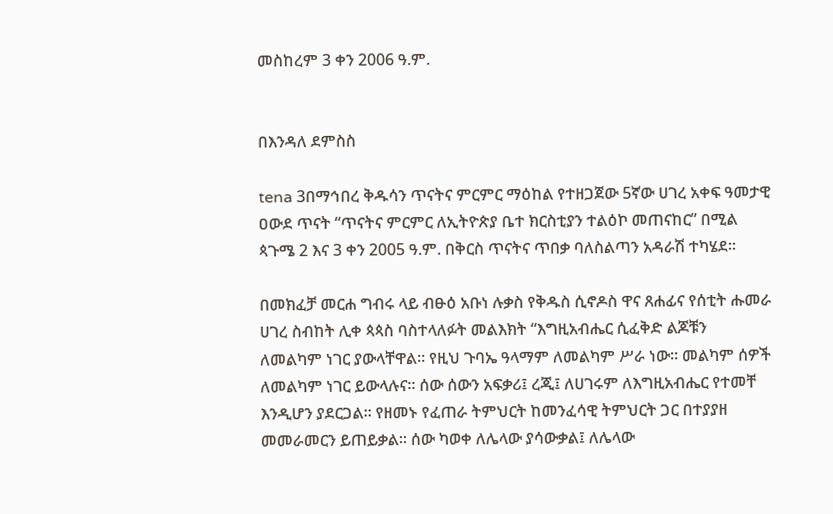መስከረም 3 ቀን 2006 ዓ.ም.


በእንዳለ ደምስስ

tena 3በማኅበረ ቅዱሳን ጥናትና ምርምር ማዕከል የተዘጋጀው 5ኛው ሀገረ አቀፍ ዓመታዊ ዐውደ ጥናት “ጥናትና ምርምር ለኢትዮጵያ ቤተ ክርስቲያን ተልዕኮ መጠናከር” በሚል ጳጉሜ 2 እና 3 ቀን 2005 ዓ.ም. በቅርስ ጥናትና ጥበቃ ባለስልጣን አዳራሽ ተካሄደ፡፡

በመክፈቻ መርሐ ግብሩ ላይ ብፁዕ አቡነ ሉቃስ የቅዱስ ሲኖዶስ ዋና ጸሐፊና የሰቲት ሑመራ ሀገረ ስብከት ሊቀ ጳጳስ ባስተላለፉት መልእክት “እግዚአብሔር ሲፈቅድ ልጆቹን ለመልካም ነገር ያውላቸዋል፡፡ የዚህ ጉባኤ ዓላማም ለመልካም ሥራ ነው፡፡ መልካም ሰዎች ለመልካም ነገር ይውላሉና፡፡ ሰው ሰውን አፍቃሪ፤ ረጂ፤ ለሀገሩም ለእግዚአብሔር የተመቸ እንዲሆን ያደርጋል፡፡ የዘመኑ የፈጠራ ትምህርት ከመንፈሳዊ ትምህርት ጋር በተያያዘ መመራመርን ይጠይቃል፡፡ ሰው ካወቀ ለሌላው ያሳውቃል፤ ለሌላው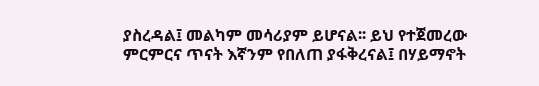ያስረዳል፤ መልካም መሳሪያም ይሆናል፡፡ ይህ የተጀመረው ምርምርና ጥናት እኛንም የበለጠ ያፋቅረናል፤ በሃይማኖት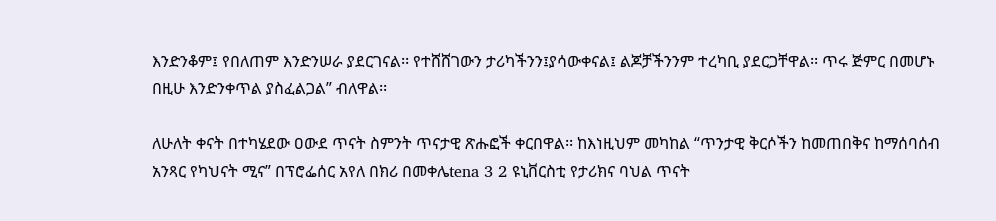እንድንቆም፤ የበለጠም እንድንሠራ ያደርገናል፡፡ የተሸሸገውን ታሪካችንን፤ያሳውቀናል፤ ልጆቻችንንም ተረካቢ ያደርጋቸዋል፡፡ ጥሩ ጅምር በመሆኑ በዚሁ እንድንቀጥል ያስፈልጋል” ብለዋል፡፡

ለሁለት ቀናት በተካሄደው ዐውደ ጥናት ስምንት ጥናታዊ ጽሑፎች ቀርበዋል፡፡ ከእነዚህም መካከል “ጥንታዊ ቅርሶችን ከመጠበቅና ከማሰባሰብ አንጻር የካህናት ሚና” በፕሮፌሰር አየለ በክሪ በመቀሌtena 3 2 ዩኒቨርስቲ የታሪክና ባህል ጥናት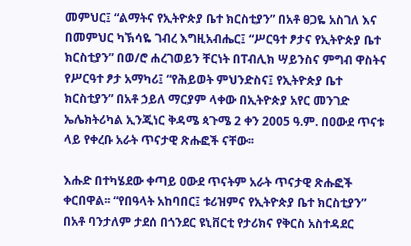መምህር፤ “ልማትና የኢትዮጵያ ቤተ ክርስቲያን” በአቶ ፀጋዬ አስገለ እና በመምህር ካኽሳዬ ገብረ እግዚአብሔር፤ “ሥርዓተ ፆታና የኢትዮጵያ ቤተ ክርስቲያን” በወ/ሮ ሐረገወይን ቸርነት በፐብሊክ ሣይንስና ምግብ ዋስትና የሥርዓተ ፆታ አማካሪ፤ “የሕይወት ምህንድስና፤ የኢትዮጵያ ቤተ ክርስቲያን” በአቶ ኃይለ ማርያም ላቀው በኢትዮጵያ አየር መንገድ ኤሌክትሪካል ኢንጂነር ቅዳሜ ጳጉሜ 2 ቀን 2005 ዓ.ም. በዐውደ ጥናቱ ላይ የቀረቡ አራት ጥናታዊ ጽሑፎች ናቸው፡፡

እሑድ በተካሄደው ቀጣይ ዐውደ ጥናትም አራት ጥናታዊ ጽሑፎች ቀርበዋል፡፡ “የበዓላት አከባበር፤ ቱሪዝምና የኢትዮጵያ ቤተ ክርስቲያን” በአቶ ባንታለም ታደሰ በጎንደር ዩኒቨርቲ የታሪክና የቅርስ አስተዳደር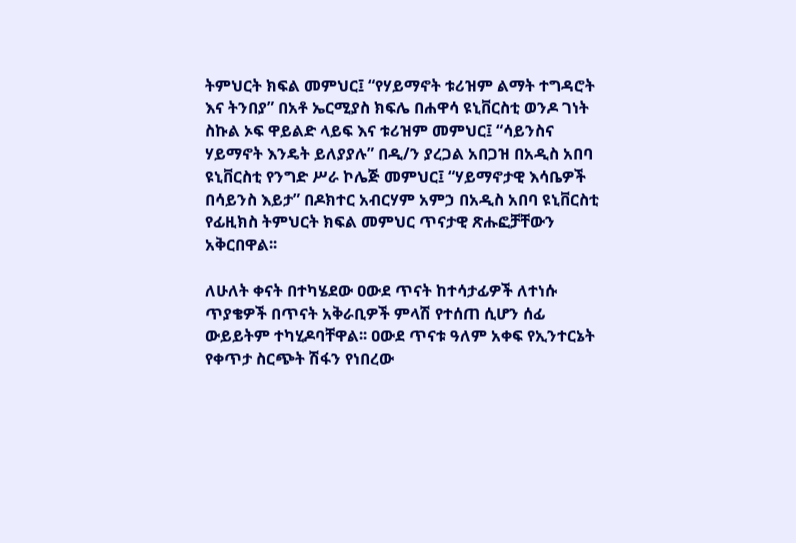ትምህርት ክፍል መምህር፤ “የሃይማኖት ቱሪዝም ልማት ተግዳሮት እና ትንበያ” በአቶ ኤርሚያስ ክፍሌ በሐዋሳ ዩኒቨርስቲ ወንዶ ገነት ስኩል ኦፍ ዋይልድ ላይፍ እና ቱሪዝም መምህር፤ “ሳይንስና ሃይማኖት እንዴት ይለያያሉ” በዲ/ን ያረጋል አበጋዝ በአዲስ አበባ ዩኒቨርስቲ የንግድ ሥራ ኮሌጅ መምህር፤ “ሃይማኖታዊ እሳቤዎች በሳይንስ እይታ” በዶክተር አብርሃም አምኃ በአዲስ አበባ ዩኒቨርስቲ የፊዚክስ ትምህርት ክፍል መምህር ጥናታዊ ጽሑፎቻቸውን አቅርበዋል፡፡

ለሁለት ቀናት በተካሄደው ዐውደ ጥናት ከተሳታፊዎች ለተነሱ ጥያቄዎች በጥናት አቅራቢዎች ምላሽ የተሰጠ ሲሆን ሰፊ ውይይትም ተካሂዶባቸዋል፡፡ ዐውደ ጥናቱ ዓለም አቀፍ የኢንተርኔት የቀጥታ ስርጭት ሽፋን የነበረው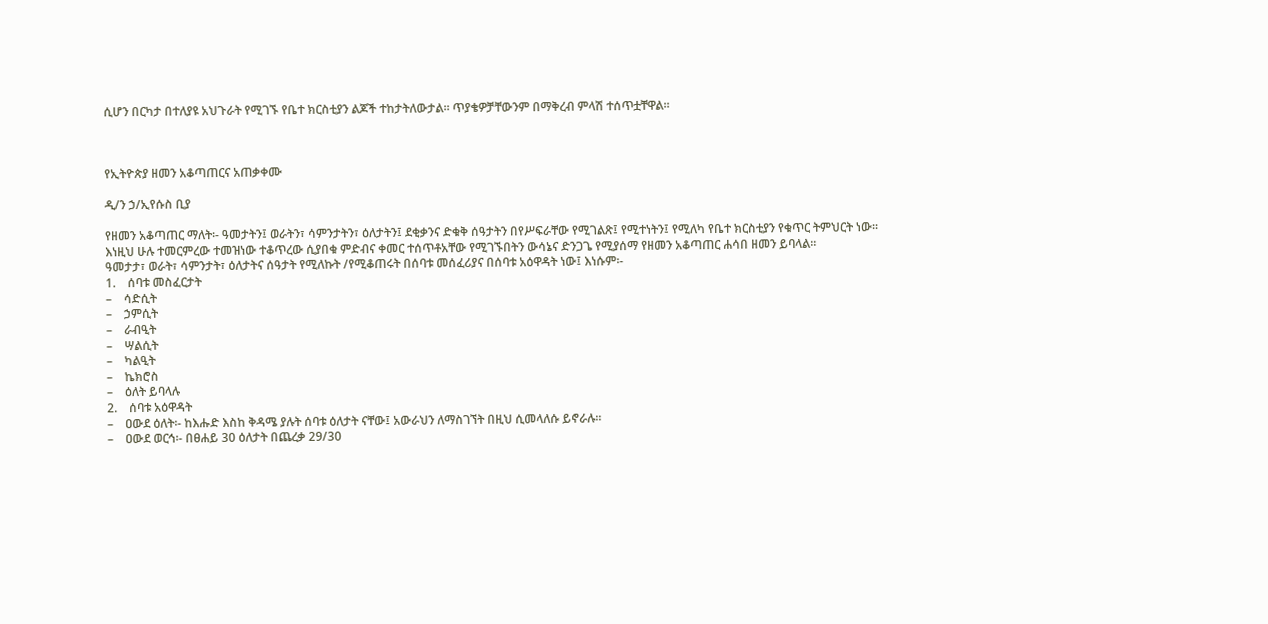ሲሆን በርካታ በተለያዩ አህጉራት የሚገኙ የቤተ ክርስቲያን ልጆች ተከታትለውታል፡፡ ጥያቄዎቻቸውንም በማቅረብ ምላሽ ተሰጥቷቸዋል፡፡



የኢትዮጵያ ዘመን አቆጣጠርና አጠቃቀሙ

ዲ/ን ኃ/ኢየሱስ ቢያ

የዘመን አቆጣጠር ማለት፡- ዓመታትን፤ ወራትን፣ ሳምንታትን፣ ዕለታትን፤ ደቂቃንና ድቁቅ ሰዓታትን በየሥፍራቸው የሚገልጽ፤ የሚተነትን፤ የሚለካ የቤተ ክርስቲያን የቁጥር ትምህርት ነው፡፡
እነዚህ ሁሉ ተመርምረው ተመዝነው ተቆጥረው ሲያበቁ ምድብና ቀመር ተሰጥቶአቸው የሚገኙበትን ውሳኔና ድንጋጌ የሚያሰማ የዘመን አቆጣጠር ሐሳበ ዘመን ይባላል፡፡
ዓመታታ፣ ወራት፣ ሳምንታት፣ ዕለታትና ሰዓታት የሚለኩት /የሚቆጠሩት በሰባቱ መሰፈሪያና በሰባቱ አዕዋዳት ነው፤ እነሱም፡-
1.    ሰባቱ መስፈርታት
–    ሳድሲት
–    ኃምሲት
–    ራብዒት
–    ሣልሲት
–    ካልዒት
–    ኬክሮስ
–    ዕለት ይባላሉ
2.    ሰባቱ አዕዋዳት
–    ዐውደ ዕለት፡- ከእሑድ እስከ ቅዳሜ ያሉት ሰባቱ ዕለታት ናቸው፤ አውራህን ለማስገኘት በዚህ ሲመላለሱ ይኖራሉ፡፡
–    ዐውደ ወርኅ፡- በፀሐይ 30 ዕለታት በጨረቃ 29/30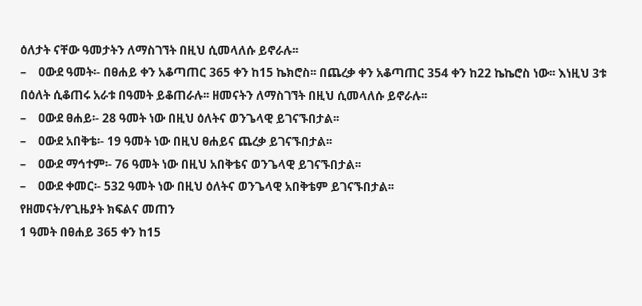ዕለታት ናቸው ዓመታትን ለማስገኘት በዚህ ሲመላለሱ ይኖራሉ፡፡
–    ዐውደ ዓመት፡- በፀሐይ ቀን አቆጣጠር 365 ቀን ከ15 ኬክሮስ፡፡ በጨረቃ ቀን አቆጣጠር 354 ቀን ከ22 ኬኬሮስ ነው፡፡ እነዚህ 3ቱ በዕለት ሲቆጠሩ አራቱ በዓመት ይቆጠራሉ፡፡ ዘመናትን ለማስገኘት በዚህ ሲመላለሱ ይኖራሉ፡፡
–    ዐውደ ፀሐይ፡- 28 ዓመት ነው በዚህ ዕለትና ወንጌላዊ ይገናኙበታል፡፡
–    ዐውደ አበቅቴ፡- 19 ዓመት ነው በዚህ ፀሐይና ጨረቃ ይገናኙበታል፡፡
–    ዐውደ ማኅተም፡- 76 ዓመት ነው በዚህ አበቅቴና ወንጌላዊ ይገናኙበታል፡፡
–    ዐውደ ቀመር፡- 532 ዓመት ነው በዚህ ዕለትና ወንጌላዊ አበቅቴም ይገናኙበታል፡፡
የዘመናት/የጊዜያት ክፍልና መጠን
1 ዓመት በፀሐይ 365 ቀን ከ15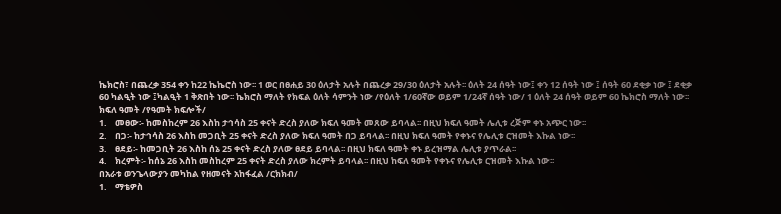ኬክሮስ፣ በጨረቃ 354 ቀን ከ22 ኬኬሮስ ነው፡፡ 1 ወር በፀሐይ 30 ዕለታት አሉት በጨረቃ 29/30 ዕለታት አሉት፡፡ ዕለት 24 ሰዓት ነው፤ ቀን 12 ሰዓት ነው ፤ ሰዓት 60 ደቂቃ ነው ፤ ደቂቃ 60 ካልዒት ነው ፤ካልዒት 1 ቅጽበት ነው፡፡ ኬክሮስ ማለት የክፍል ዕለት ሳምንት ነው /የዕለት 1/60ኛው ወይም 1/24ኛ ሰዓት ነው/ 1 ዕለት 24 ሰዓት ወይም 60 ኬክሮስ ማለት ነው፡፡
ክፍለ ዓመት /የዓመት ክፍሎች/
1.    መፀው፡- ከመስከረም 26 እስከ ታኅሳስ 25 ቀናት ድረስ ያለው ክፍለ ዓመት መጸው ይባላል፡፡ በዚህ ክፍለ ዓመት ሌሊቱ ረጅም ቀኑ አጭር ነው፡፡
2.    በጋ፡- ከታኅሳስ 26 እስከ መጋቢት 25 ቀናት ድረስ ያለው ክፍለ ዓመት በጋ ይባላል፡፡ በዚህ ክፍለ ዓመት የቀኑና የሌሊቱ ርዝመት እኩል ነው፡፡
3.    ፀደይ፡- ከመጋቢት 26 እስከ ሰኔ 25 ቀናት ድረስ ያለው ፀደይ ይባላል፡፡ በዚህ ክፍለ ዓመት ቀኑ ይረዝማል ሌሊቱ ያጥራል፡፡
4.    ክረምት፡- ከሰኔ 26 እስከ መስከረም 25 ቀናት ድረስ ያለው ክረምት ይባላል፡፡ በዚህ ከፍለ ዓመት የቀኑና የሌሊቱ ርዝመት እኩል ነው፡፡
በአራቱ ወንጌላውያን መካከል የዘመናት አከፋፈል /ርክክብ/
1.    ማቴዎስ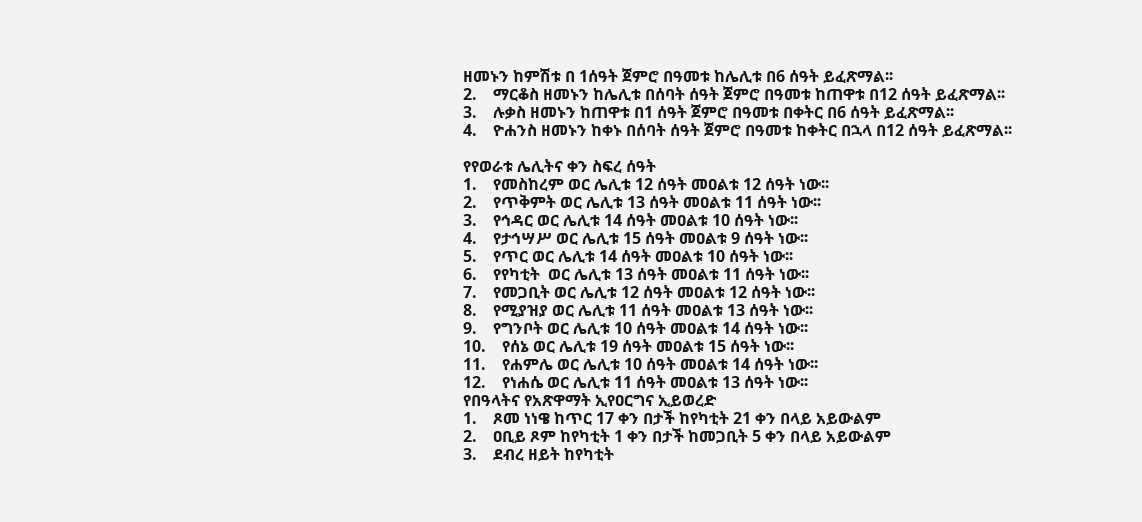ዘመኑን ከምሽቱ በ 1ሰዓት ጀምሮ በዓመቱ ከሌሊቱ በ6 ሰዓት ይፈጽማል፡፡
2.    ማርቆስ ዘመኑን ከሌሊቱ በሰባት ሰዓት ጀምሮ በዓመቱ ከጠዋቱ በ12 ሰዓት ይፈጽማል፡፡
3.    ሉቃስ ዘመኑን ከጠዋቱ በ1 ሰዓት ጀምሮ በዓመቱ በቀትር በ6 ሰዓት ይፈጽማል፡፡
4.    ዮሐንስ ዘመኑን ከቀኑ በሰባት ሰዓት ጀምሮ በዓመቱ ከቀትር በኋላ በ12 ሰዓት ይፈጽማል፡፡

የየወራቱ ሌሊትና ቀን ስፍረ ሰዓት
1.    የመስከረም ወር ሌሊቱ 12 ሰዓት መዐልቱ 12 ሰዓት ነው፡፡
2.    የጥቅምት ወር ሌሊቱ 13 ሰዓት መዐልቱ 11 ሰዓት ነው፡፡
3.    የኅዳር ወር ሌሊቱ 14 ሰዓት መዐልቱ 10 ሰዓት ነው፡፡
4.    የታኅሣሥ ወር ሌሊቱ 15 ሰዓት መዐልቱ 9 ሰዓት ነው፡፡
5.    የጥር ወር ሌሊቱ 14 ሰዓት መዐልቱ 10 ሰዓት ነው፡፡
6.    የየካቲት  ወር ሌሊቱ 13 ሰዓት መዐልቱ 11 ሰዓት ነው፡፡
7.    የመጋቢት ወር ሌሊቱ 12 ሰዓት መዐልቱ 12 ሰዓት ነው፡፡
8.    የሚያዝያ ወር ሌሊቱ 11 ሰዓት መዐልቱ 13 ሰዓት ነው፡፡
9.    የግንቦት ወር ሌሊቱ 10 ሰዓት መዐልቱ 14 ሰዓት ነው፡፡
10.    የሰኔ ወር ሌሊቱ 19 ሰዓት መዐልቱ 15 ሰዓት ነው፡፡
11.    የሐምሌ ወር ሌሊቱ 10 ሰዓት መዐልቱ 14 ሰዓት ነው፡፡
12.    የነሐሴ ወር ሌሊቱ 11 ሰዓት መዐልቱ 13 ሰዓት ነው፡፡
የበዓላትና የአጽዋማት ኢየዐርግና ኢይወረድ
1.    ጾመ ነነዌ ከጥር 17 ቀን በታች ከየካቲት 21 ቀን በላይ አይውልም
2.    ዐቢይ ጾም ከየካቲት 1 ቀን በታች ከመጋቢት 5 ቀን በላይ አይውልም
3.    ደብረ ዘይት ከየካቲት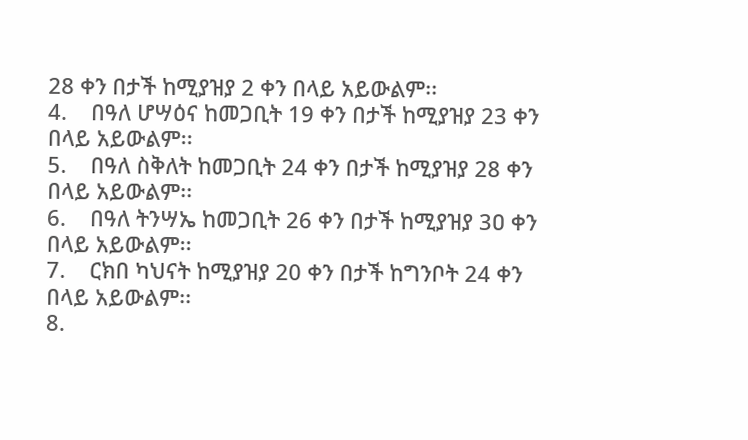28 ቀን በታች ከሚያዝያ 2 ቀን በላይ አይውልም፡፡
4.    በዓለ ሆሣዕና ከመጋቢት 19 ቀን በታች ከሚያዝያ 23 ቀን በላይ አይውልም፡፡
5.    በዓለ ስቅለት ከመጋቢት 24 ቀን በታች ከሚያዝያ 28 ቀን በላይ አይውልም፡፡
6.    በዓለ ትንሣኤ ከመጋቢት 26 ቀን በታች ከሚያዝያ 3ዐ ቀን በላይ አይውልም፡፡
7.    ርክበ ካህናት ከሚያዝያ 20 ቀን በታች ከግንቦት 24 ቀን በላይ አይውልም፡፡
8.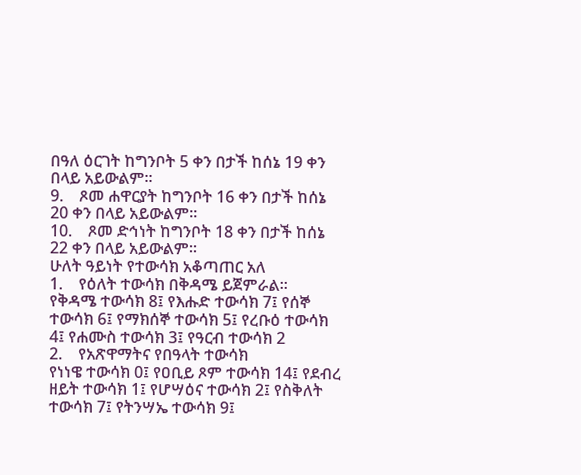በዓለ ዕርገት ከግንቦት 5 ቀን በታች ከሰኔ 19 ቀን በላይ አይውልም፡፡
9.    ጾመ ሐዋርያት ከግንቦት 16 ቀን በታች ከሰኔ 20 ቀን በላይ አይውልም፡፡
10.    ጾመ ድኅነት ከግንቦት 18 ቀን በታች ከሰኔ 22 ቀን በላይ አይውልም፡፡
ሁለት ዓይነት የተውሳክ አቆጣጠር አለ
1.    የዕለት ተውሳክ በቅዳሜ ይጀምራል፡፡
የቅዳሜ ተውሳክ 8፤ የእሑድ ተውሳክ 7፤ የሰኞ ተውሳክ 6፤ የማክሰኞ ተውሳክ 5፤ የረቡዕ ተውሳክ 4፤ የሐሙስ ተውሳክ 3፤ የዓርብ ተውሳክ 2
2.    የአጽዋማትና የበዓላት ተውሳክ
የነነዌ ተውሳክ 0፤ የዐቢይ ጾም ተውሳክ 14፤ የደብረ ዘይት ተውሳክ 1፤ የሆሣዕና ተውሳክ 2፤ የስቅለት ተውሳክ 7፤ የትንሣኤ ተውሳክ 9፤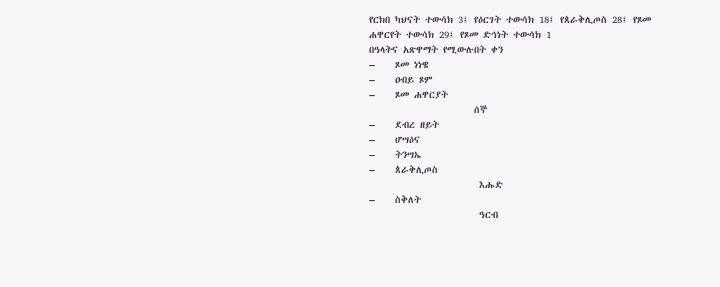የርክበ ካህናት ተውሳክ 3፤ የዕርገት ተውሳክ 18፤ የጰራቅሊጦስ 28፤ የጾመ ሐዋርየት ተውሳክ 29፤ የጾመ ድኅነት ተውሳክ 1
በዓላትና አጽዋማት የሚውሉበት ቀን
–    ጾመ ነነዌ
–    ዐብይ ጾም
–    ጾመ ሐዋርያት
                     ሰኞ
–    ደብረ ዘይት
–    ሆሣዕና
–    ትንሣኤ
–    ጰራቅሊጦስ
                      እሑድ
–    ስቅለት
                      ዓርብ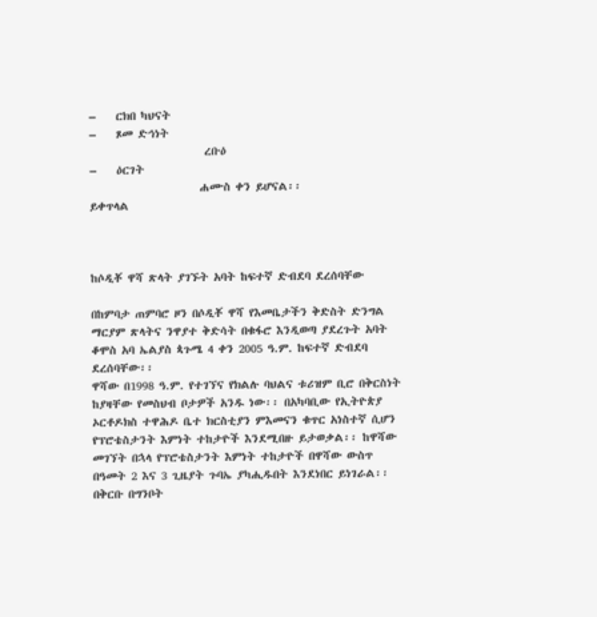–    ርክበ ካህናት
–    ጾመ ድኅነት
                       ረቡዕ
–    ዕርገት
                      ሐሙስ ቀን ይሆናል፡፡
ይቀጥላል



ከሶዲቾ ዋሻ ጽላት ያገኙት አባት ከፍተኛ ድብደባ ደረሰባቸው

በከምባታ ጠምባሮ ዞን በሶዲቾ ዋሻ የእመቤታችን ቅድስት ድንግል ማርያም ጽላትና ንዋያተ ቅድሳት በቁፋሮ እንዲወጣ ያደረጉት አባት ቆሞስ አባ ኤልያስ ጳጉሜ 4 ቀን 2005 ዓ.ም. ከፍተኛ ድብደባ ደረሰባቸው፡፡
ዋሻው በ1998 ዓ.ም. የተገኘና የክልሉ ባህልና ቱሪዝም ቢሮ በቅርስነት ከያዛቸው የመስህብ ቦታዎች አንዱ ነው፡፡ በአካባቢው የኢትዮጵያ ኦርቶዶክስ ተዋሕዶ ቤተ ክርስቲያን ምእመናን ቁጥር አነስተኛ ሲሆን የፕሮቴስታንት እምነት ተከታዮች እንደሚበዙ ይታወቃል፡፡ ከዋሻው መገኘት በኋላ የፕሮቴስታንት እምነት ተከታዮች በዋሻው ውስጥ በዓመት 2 እና 3 ጊዜያት ጉባኤ ያካሒዱበት እንደነበር ይነገራል፡፡ በቅርቡ በግንቦት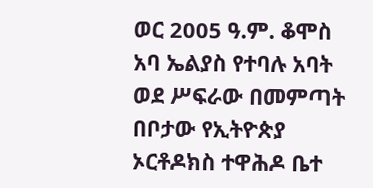ወር 2005 ዓ.ም. ቆሞስ አባ ኤልያስ የተባሉ አባት ወደ ሥፍራው በመምጣት በቦታው የኢትዮጵያ ኦርቶዶክስ ተዋሕዶ ቤተ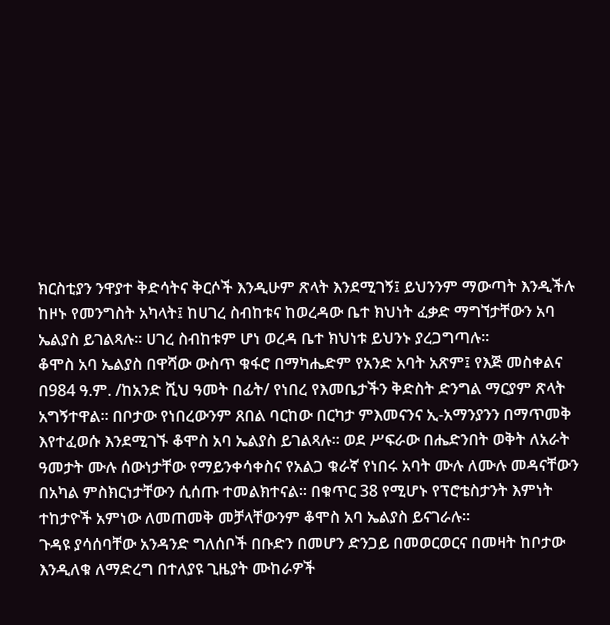ክርስቲያን ንዋያተ ቅድሳትና ቅርሶች እንዲሁም ጽላት እንደሚገኝ፤ ይህንንም ማውጣት እንዲችሉ ከዞኑ የመንግስት አካላት፤ ከሀገረ ስብከቱና ከወረዳው ቤተ ክህነት ፈቃድ ማግኘታቸውን አባ ኤልያስ ይገልጻሉ፡፡ ሀገረ ስብከቱም ሆነ ወረዳ ቤተ ክህነቱ ይህንኑ ያረጋግጣሉ፡፡
ቆሞስ አባ ኤልያስ በዋሻው ውስጥ ቁፋሮ በማካሔድም የአንድ አባት አጽም፤ የእጅ መስቀልና በ984 ዓ.ም. /ከአንድ ሺህ ዓመት በፊት/ የነበረ የእመቤታችን ቅድስት ድንግል ማርያም ጽላት አግኝተዋል፡፡ በቦታው የነበረውንም ጸበል ባርከው በርካታ ምእመናንና ኢ-አማንያንን በማጥመቅ እየተፈወሱ እንደሚገኙ ቆሞስ አባ ኤልያስ ይገልጻሉ፡፡ ወደ ሥፍራው በሔድንበት ወቅት ለአራት ዓመታት ሙሉ ሰውነታቸው የማይንቀሳቀስና የአልጋ ቁራኛ የነበሩ አባት ሙሉ ለሙሉ መዳናቸውን በአካል ምስክርነታቸውን ሲሰጡ ተመልክተናል፡፡ በቁጥር 38 የሚሆኑ የፕሮቴስታንት እምነት ተከታዮች አምነው ለመጠመቅ መቻላቸውንም ቆሞስ አባ ኤልያስ ይናገራሉ፡፡
ጉዳዩ ያሳሰባቸው አንዳንድ ግለሰቦች በቡድን በመሆን ድንጋይ በመወርወርና በመዛት ከቦታው እንዲለቁ ለማድረግ በተለያዩ ጊዜያት ሙከራዎች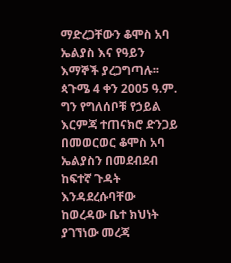ማድረጋቸውን ቆሞስ አባ ኤልያስ እና የዓይን እማኞች ያረጋግጣሉ፡፡
ጳጉሜ 4 ቀን 2005 ዓ.ም. ግን የግለሰቦቹ የኃይል እርምጃ ተጠናክሮ ድንጋይ በመወርወር ቆሞስ አባ ኤልያስን በመደብደብ ከፍተኛ ጉዳት እንዳደረሱባቸው ከወረዳው ቤተ ክህነት ያገኘነው መረጃ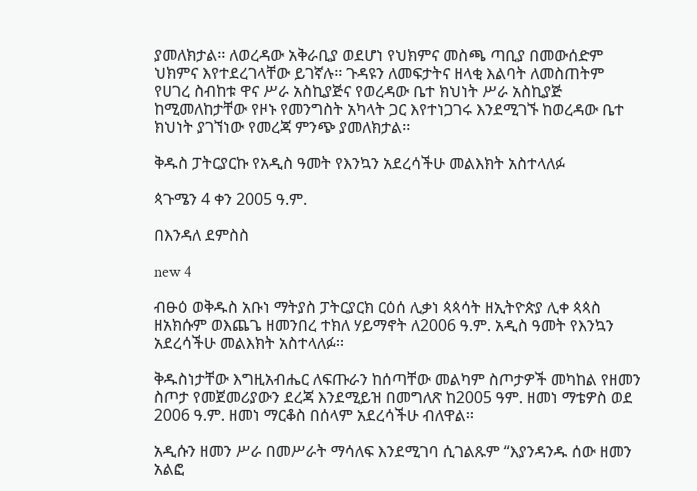ያመለክታል፡፡ ለወረዳው አቅራቢያ ወደሆነ የህክምና መስጫ ጣቢያ በመውሰድም ህክምና እየተደረገላቸው ይገኛሉ፡፡ ጉዳዩን ለመፍታትና ዘላቂ እልባት ለመስጠትም የሀገረ ስብከቱ ዋና ሥራ አስኪያጅና የወረዳው ቤተ ክህነት ሥራ አስኪያጅ ከሚመለከታቸው የዞኑ የመንግስት አካላት ጋር እየተነጋገሩ እንደሚገኙ ከወረዳው ቤተ ክህነት ያገኘነው የመረጃ ምንጭ ያመለክታል፡፡

ቅዱስ ፓትርያርኩ የአዲስ ዓመት የእንኳን አደረሳችሁ መልእክት አስተላለፉ

ጳጉሜን 4 ቀን 2005 ዓ.ም.

በእንዳለ ደምስስ

new 4

ብፁዕ ወቅዱስ አቡነ ማትያስ ፓትርያርክ ርዕሰ ሊቃነ ጳጳሳት ዘኢትዮጵያ ሊቀ ጳጳስ ዘአክሱም ወእጨጌ ዘመንበረ ተክለ ሃይማኖት ለ2006 ዓ.ም. አዲስ ዓመት የእንኳን አደረሳችሁ መልእክት አስተላለፉ፡፡

ቅዱስነታቸው እግዚአብሔር ለፍጡራን ከሰጣቸው መልካም ስጦታዎች መካከል የዘመን ስጦታ የመጀመሪያውን ደረጃ እንደሚይዝ በመግለጽ ከ2005 ዓም. ዘመነ ማቴዎስ ወደ 2006 ዓ.ም. ዘመነ ማርቆስ በሰላም አደረሳችሁ ብለዋል፡፡

አዲሱን ዘመን ሥራ በመሥራት ማሳለፍ እንደሚገባ ሲገልጹም “እያንዳንዱ ሰው ዘመን አልፎ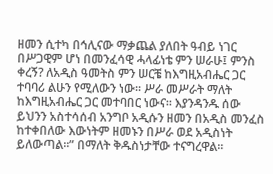ዘመን ሲተካ በኅሊናው ማቃጨል ያለበት ዓብይ ነገር በሥጋዊም ሆነ በመንፈሳዊ ሓላፊነቴ ምን ሠራሁ፤ ምንስ ቀረኝ? ለአዲስ ዓመትስ ምን ሠርቼ ከእግዚአብሔር ጋር ተባባሪ ልሁን የሚለውን ነው፡፡ ሥራ መሥራት ማለት ከእግዚአብሔር ጋር መተባበር ነውና፡፡ እያንዳንዱ ሰው ይህንን አስተሳሰብ አንግቦ አዲሱን ዘመን በአዲስ መንፈስ ከተቀበለው እውነትም ዘመኑን በሥራ ወደ አዲስነት ይለውጣል፡፡” በማለት ቅዱስነታቸው ተናግረዋል፡፡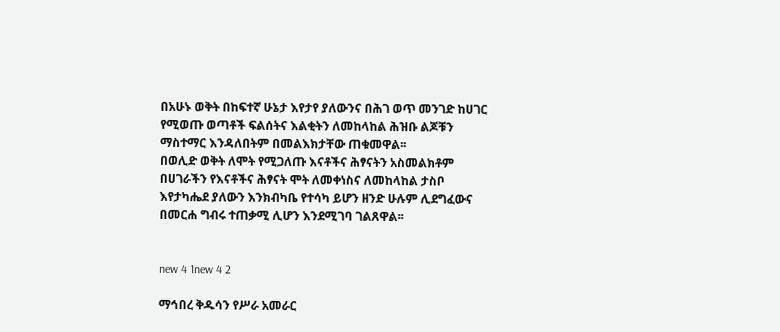በአሁኑ ወቅት በከፍተኛ ሁኔታ እየታየ ያለውንና በሕገ ወጥ መንገድ ከሀገር የሚወጡ ወጣቶች ፍልሰትና እልቂትን ለመከላከል ሕዝቡ ልጆቹን ማስተማር እንዳለበትም በመልእክታቸው ጠቁመዋል፡፡
በወሊድ ወቅት ለሞት የሚጋለጡ እናቶችና ሕፃናትን አስመልክቶም በሀገራችን የእናቶችና ሕፃናት ሞት ለመቀነስና ለመከላከል ታስቦ እየታካሔደ ያለውን እንክብካቤ የተሳካ ይሆን ዘንድ ሁሉም ሊደግፈውና በመርሐ ግብሩ ተጠቃሚ ሊሆን እንደሚገባ ገልጸዋል፡፡


new 4 1new 4 2

ማኅበረ ቅዱሳን የሥራ አመራር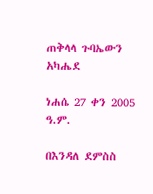ጠቅላላ ጉባኤውን አካሔደ

ነሐሴ 27 ቀን 2005 ዓ.ም.

በእንዳለ ደምስስ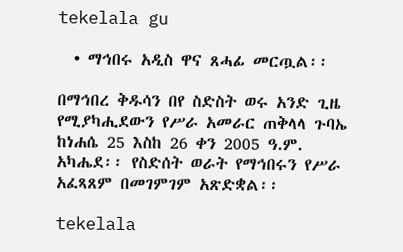tekelala gu

  • ማኅበሩ አዲስ ዋና ጸሓፊ መርጧል፡፡

በማኅበረ ቅዱሳን በየ ስድስት ወሩ አንድ ጊዜ የሚያካሒደውን የሥራ አመራር ጠቅላላ ጉባኤ ከነሐሴ 25 እስከ 26 ቀን 2005 ዓ.ም. አካሔደ፡፡ የስድሰት ወራት የማኅበሩን የሥራ አፈጻጸም በመገምገም አጽድቋል፡፡

tekelala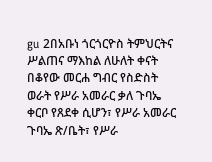gu 2በአቡነ ጎርጎርዮስ ትምህርትና ሥልጠና ማእከል ለሁለት ቀናት በቆየው መርሐ ግብር የስድስት ወራት የሥራ አመራር ቃለ ጉባኤ ቀርቦ የጸደቀ ሲሆን፣ የሥራ አመራር ጉባኤ ጽ/ቤት፣ የሥራ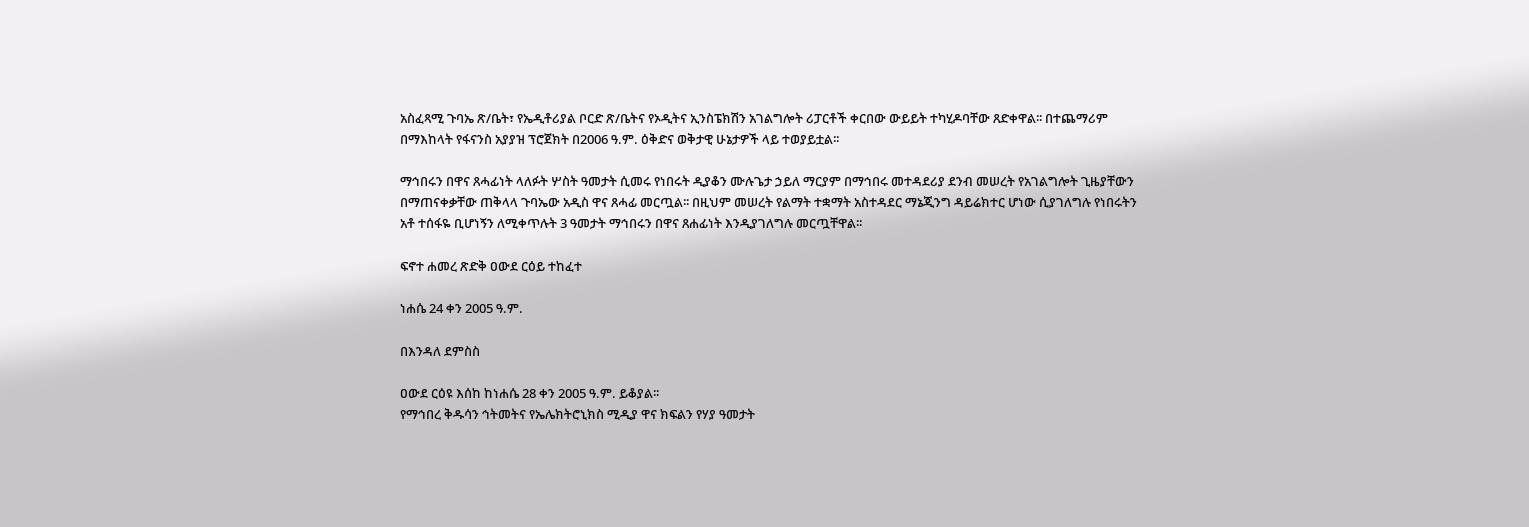አስፈጻሚ ጉባኤ ጽ/ቤት፣ የኤዲቶሪያል ቦርድ ጽ/ቤትና የኦዲትና ኢንስፔክሽን አገልግሎት ሪፓርቶች ቀርበው ውይይት ተካሂዶባቸው ጸድቀዋል፡፡ በተጨማሪም በማእከላት የፋናንስ አያያዝ ፕሮጀክት በ2006 ዓ.ም. ዕቅድና ወቅታዊ ሁኔታዎች ላይ ተወያይቷል፡፡

ማኅበሩን በዋና ጸሓፊነት ላለፉት ሦስት ዓመታት ሲመሩ የነበሩት ዲያቆን ሙሉጌታ ኃይለ ማርያም በማኅበሩ መተዳደሪያ ደንብ መሠረት የአገልግሎት ጊዜያቸውን በማጠናቀቃቸው ጠቅላላ ጉባኤው አዲስ ዋና ጸሓፊ መርጧል፡፡ በዚህም መሠረት የልማት ተቋማት አስተዳደር ማኔጂንግ ዳይሬክተር ሆነው ሲያገለግሉ የነበሩትን አቶ ተሰፋዬ ቢሆነኝን ለሚቀጥሉት 3 ዓመታት ማኅበሩን በዋና ጸሐፊነት እንዲያገለግሉ መርጧቸዋል፡፡

ፍኖተ ሐመረ ጽድቅ ዐውደ ርዕይ ተከፈተ

ነሐሴ 24 ቀን 2005 ዓ.ም.

በእንዳለ ደምስስ

ዐውደ ርዕዩ እሰከ ከነሐሴ 28 ቀን 2005 ዓ.ም. ይቆያል፡፡
የማኅበረ ቅዱሳን ኅትመትና የኤሌክትሮኒክስ ሚዲያ ዋና ክፍልን የሃያ ዓመታት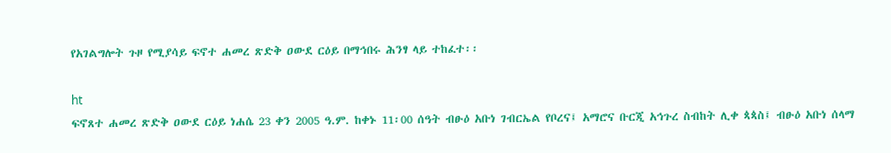የአገልግሎት ጉዞ የሚያሳይ ፍኖተ ሐመረ ጽድቅ ዐውደ ርዕይ በማኅበሩ ሕንፃ ላይ ተከፈተ፡፡

ht
ፍኖጸተ ሐመረ ጽድቅ ዐውደ ርዕይ ነሐሴ 23 ቀን 2005 ዓ.ም. ከቀኑ 11፡00 ሰዓት ብፁዕ አቡነ ገብርኤል የቦረና፤ አማሮና ቡርጂ አኅጉረ ስብከት ሊቀ ጳጳስ፤ ብፁዕ አቡነ ሰላማ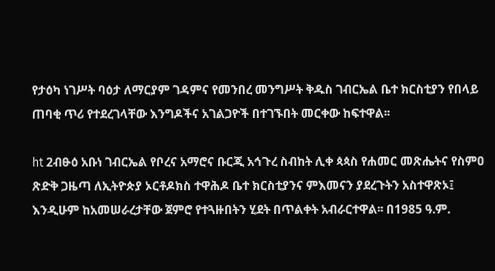የታዕካ ነገሥት ባዕታ ለማርያም ገዳምና የመንበረ መንግሥት ቅዱስ ገብርኤል ቤተ ክርስቲያን የበላይ ጠባቂ ጥሪ የተደረገላቸው እንግዶችና አገልጋዮች በተገኙበት መርቀው ከፍተዋል፡፡

ht 2ብፁዕ አቡነ ገብርኤል የቦረና አማሮና ቡርጂ አኅጉረ ስብከት ሊቀ ጳጳስ የሐመር መጽሔትና የስምዐ ጽድቅ ጋዜጣ ለኢትዮጵያ ኦርቶዶክስ ተዋሕዶ ቤተ ክርስቲያንና ምእመናን ያደረጉትን አስተዋጽኦ፤ እንዲሁም ከአመሠራረታቸው ጀምሮ የተጓዙበትን ሂደት በጥልቀት አብራርተዋል፡፡ በ1985 ዓ.ም.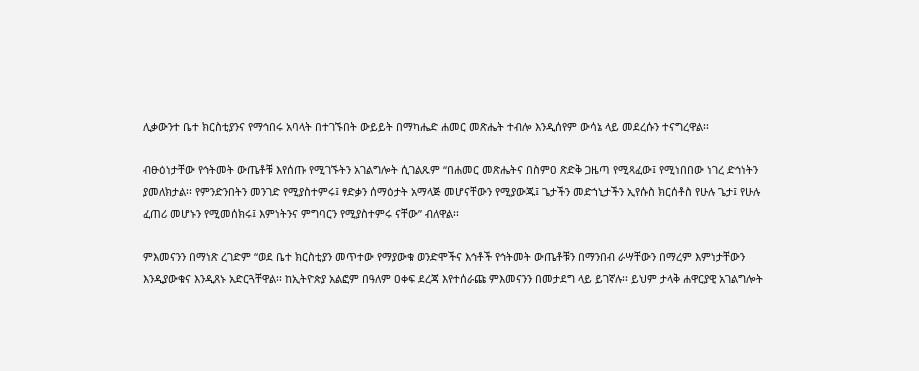ሊቃውንተ ቤተ ክርስቲያንና የማኅበሩ አባላት በተገኙበት ውይይት በማካሔድ ሐመር መጽሔት ተብሎ እንዲሰየም ውሳኔ ላይ መደረሱን ተናግረዋል፡፡

ብፁዕነታቸው የኅትመት ውጤቶቹ እየሰጡ የሚገኙትን አገልግሎት ሲገልጹም “በሐመር መጽሔትና በስምዐ ጽድቅ ጋዜጣ የሚጻፈው፤ የሚነበበው ነገረ ድኅነትን ያመለክታል፡፡ የምንድንበትን መንገድ የሚያስተምሩ፤ ፃድቃን ሰማዕታት አማላጅ መሆናቸውን የሚያውጁ፤ ጌታችን መድኀኒታችን ኢየሱስ ክርሰቶስ የሁሉ ጌታ፤ የሁሉ ፈጠሪ መሆኑን የሚመሰክሩ፤ እምነትንና ምግባርን የሚያስተምሩ ናቸው” ብለዋል፡፡

ምእመናንን በማነጽ ረገድም “ወደ ቤተ ክርስቲያን መጥተው የማያውቁ ወንድሞችና እኅቶች የኅትመት ውጤቶቹን በማንበብ ራሣቸውን በማረም እምነታቸውን እንዲያውቁና እንዲጸኑ አድርጓቸዋል፡፡ ከኢትዮጵያ አልፎም በዓለም ዐቀፍ ደረጃ እየተሰራጩ ምእመናንን በመታደግ ላይ ይገኛሉ፡፡ ይህም ታላቅ ሐዋርያዊ አገልግሎት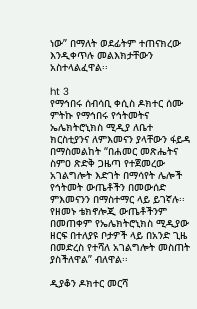ነው” በማለት ወደፊትም ተጠናክረው እንዲቀጥሉ መልእክታቸውን አስተላልፈዋል፡፡

ht 3
የማኅበሩ ሰብሳቢ ቀሲስ ዶክተር ሰሙ ምትኩ የማኅበሩ የኅትመትና ኤሌክትሮኒክስ ሚዲያ ለቤተ ክርስቲያንና ለምእመናን ያላቸውን ፋይዳ በማስመልከት “በሐመር መጽሔትና ስምዐ ጽድቅ ጋዜጣ የተጀመረው አገልግሎት እድገት በማሳየት ሌሎች የኅትመት ውጤቶችን በመውሰድ ምእመናንን በማስተማር ላይ ይገኛሉ፡፡ የዘመኑ ቴክኖሎጂ ውጤቶችንም በመጠቀም የኤሌክትሮኒክስ ሚዲያው ዘርፍ በተለያዩ ቦታዎች ላይ በአንድ ጊዜ በመድረስ የተሻለ አገልግሎት መስጠት ያስችለዋል” ብለዋል፡፡

ዲያቆን ዶክተር መርሻ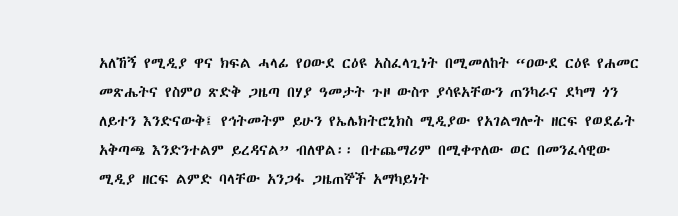አለኸኝ የሚዲያ ዋና ክፍል ሓላፊ የዐውደ ርዕዩ አስፈላጊነት በሚመለከት “ዐውደ ርዕዩ የሐመር መጽሔትና የስምዐ ጽድቅ ጋዜጣ በሃያ ዓመታት ጉዞ ውስጥ ያሳዩአቸውን ጠንካራና ደካማ ጎን ለይተን እንድናውቅ፤ የኅትመትም ይሁን የኤሌክትሮኒክስ ሚዲያው የአገልግሎት ዘርፍ የወደፊት አቅጣጫ እንድንተልም ይረዳናል” ብለዋል፡፡ በተጨማሪም በሚቀጥለው ወር በመንፈሳዊው ሚዲያ ዘርፍ ልምድ ባላቸው አንጋፋ ጋዜጠኞች አማካይነት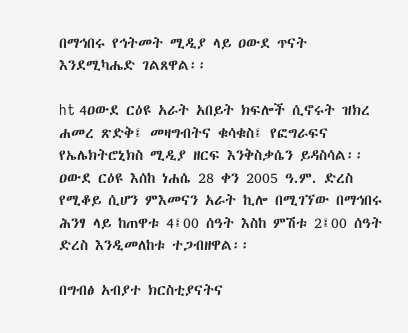በማኅበሩ የኅትመት ሚዲያ ላይ ዐውደ ጥናት እንደሚካሔድ ገልጸዋል፡፡

ht 4ዐውደ ርዕዩ አራት አበይት ክፍሎች ሲኖሩት ዝክረ ሐመረ ጽድቅ፤ መዛግብትና ቁሳቁስ፤ የፎግራፍና የኤሌክትሮኒክስ ሚዲያ ዘርፍ እንቅስቃሴን ይዳስሳል፡፡ ዐውደ ርዕዩ እሰከ ነሐሴ 28 ቀን 2005 ዓ.ም. ድረስ የሚቆይ ሲሆን ምእመናን አራት ኪሎ በሚገኘው በማኅበሩ ሕንፃ ላይ ከጠዋቱ 4፤00 ሰዓት እስከ ምሽቱ 2፤00 ሰዓት ድረስ እንዲመለከቱ ተጋብዘዋል፡፡

በግብፅ አብያተ ክርስቲያናትና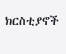ክርስቲያኖች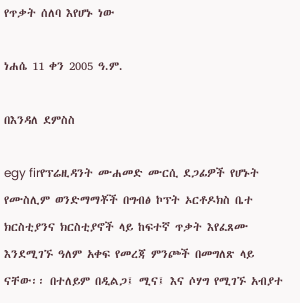የጥቃት ሰለባ እየሆኑ ነው

ነሐሴ 11 ቀን 2005 ዓ.ም.

በእንዳለ ደምስስ

egy firየፕሬዚዳንት ሙሐመድ ሙርሲ ደጋፊዎች የሆኑት የሙስሊም ወንድማማቾች በግብፅ ኮፕት ኦርቶዶክስ ቤተ ክርስቲያንና ክርስቲያኖች ላይ ከፍተኛ ጥቃት እየፈጸሙ እንደሚገኙ ዓለም አቀፍ የመረጃ ምንጮች በመግለጽ ላይ ናቸው፡፡ በተለይም በዲልጋ፤ ሚና፤ እና ሶሃግ የሚገኙ አብያተ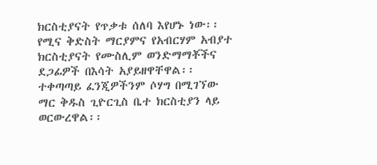ክርስቲያናት የጥቃቱ ሰለባ እየሆኑ ነው፡፡ የሚና ቅድስት ማርያምና የአብርሃም አብያተ ክርስቲያናት የሙስሊም ወንድማማቾችና ደጋፊዎች በእሳት አያይዘዋቸዋል፡፡ ተቀጣጣይ ፈንጂዎችንም ሶሃግ በሚገኘው ማር ቅዱስ ጊዮርጊስ ቤተ ክርስቲያን ላይ ወርውረዋል፡፡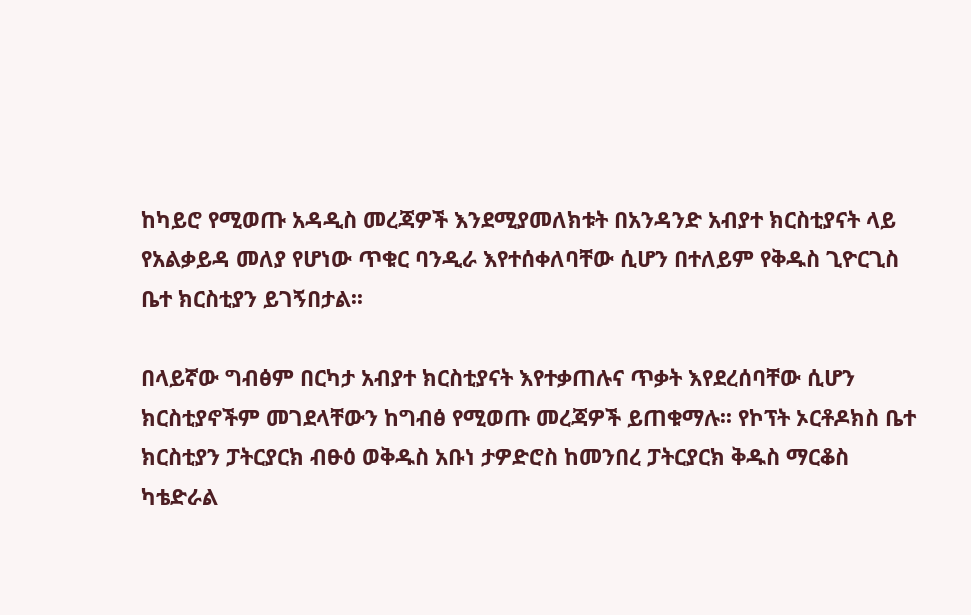ከካይሮ የሚወጡ አዳዲስ መረጃዎች እንደሚያመለክቱት በአንዳንድ አብያተ ክርስቲያናት ላይ የአልቃይዳ መለያ የሆነው ጥቁር ባንዲራ እየተሰቀለባቸው ሲሆን በተለይም የቅዱስ ጊዮርጊስ ቤተ ክርስቲያን ይገኝበታል፡፡

በላይኛው ግብፅም በርካታ አብያተ ክርስቲያናት እየተቃጠሉና ጥቃት እየደረሰባቸው ሲሆን ክርስቲያኖችም መገደላቸውን ከግብፅ የሚወጡ መረጃዎች ይጠቁማሉ፡፡ የኮፕት ኦርቶዶክስ ቤተ ክርስቲያን ፓትርያርክ ብፁዕ ወቅዱስ አቡነ ታዎድሮስ ከመንበረ ፓትርያርክ ቅዱስ ማርቆስ ካቴድራል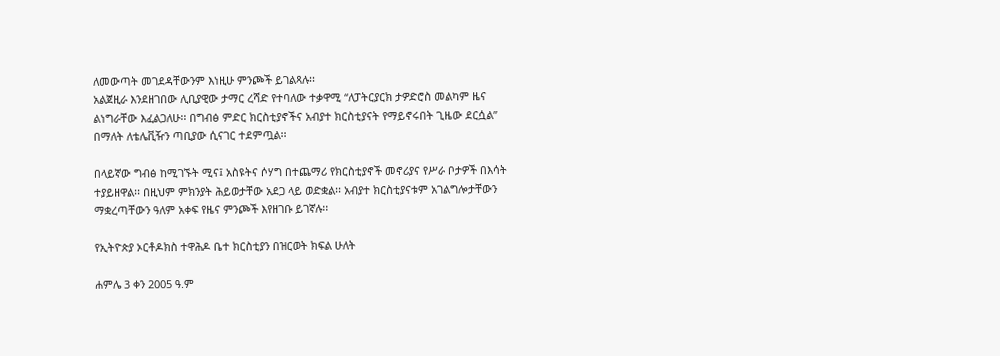ለመውጣት መገደዳቸውንም እነዚሁ ምንጮች ይገልጻሉ፡፡
አልጀዚራ እንደዘገበው ሊቢያዊው ታማር ረሻድ የተባለው ተቃዋሚ “ለፓትርያርክ ታዎድሮስ መልካም ዜና ልነግራቸው እፈልጋለሁ፡፡ በግብፅ ምድር ክርስቲያኖችና አብያተ ክርስቲያናት የማይኖሩበት ጊዜው ደርሷል” በማለት ለቴሌቪዥን ጣቢያው ሲናገር ተደምጧል፡፡

በላይኛው ግብፅ ከሚገኙት ሚና፤ አስዩትና ሶሃግ በተጨማሪ የክርስቲያኖች መኖሪያና የሥራ ቦታዎች በእሳት ተያይዘዋል፡፡ በዚህም ምክንያት ሕይወታቸው አደጋ ላይ ወድቋል፡፡ አብያተ ክርስቲያናቱም አገልግሎታቸውን ማቋረጣቸውን ዓለም አቀፍ የዜና ምንጮች እየዘገቡ ይገኛሉ፡፡

የኢትዮጵያ ኦርቶዶክስ ተዋሕዶ ቤተ ክርስቲያን በዝርወት ክፍል ሁለት

ሐምሌ 3 ቀን 2005 ዓ.ም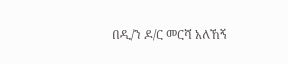በዲ/ን ዶ/ር መርሻ አለኸኝ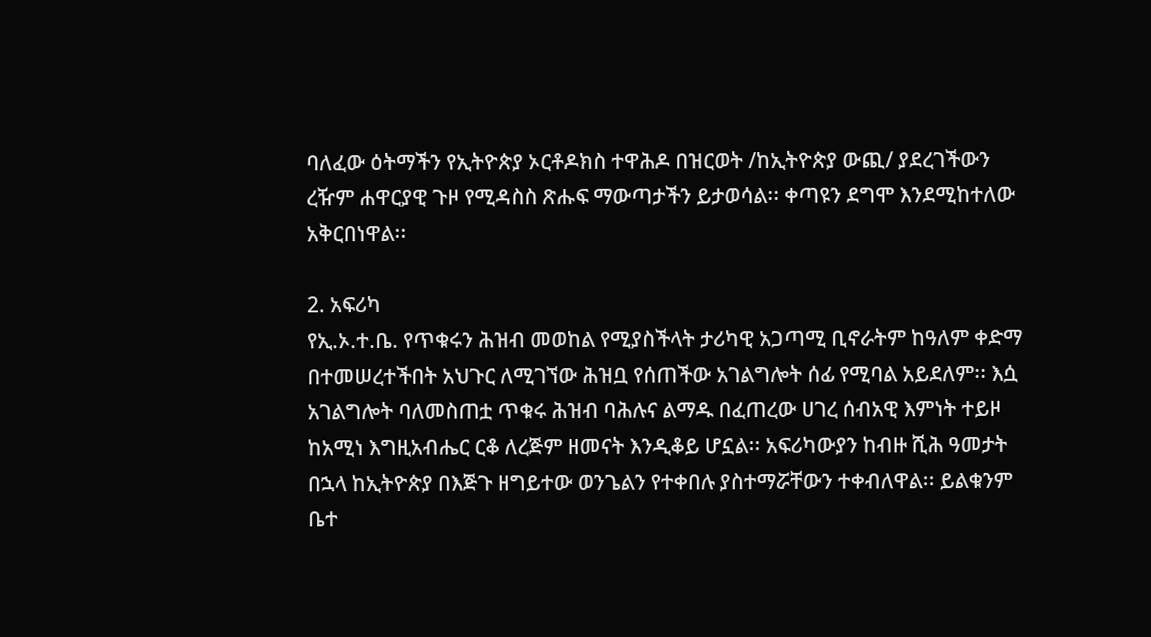ባለፈው ዕትማችን የኢትዮጵያ ኦርቶዶክስ ተዋሕዶ በዝርወት /ከኢትዮጵያ ውጪ/ ያደረገችውን ረዥም ሐዋርያዊ ጉዞ የሚዳስስ ጽሑፍ ማውጣታችን ይታወሳል፡፡ ቀጣዩን ደግሞ እንደሚከተለው አቅርበነዋል፡፡

2. አፍሪካ
የኢ.ኦ.ተ.ቤ. የጥቁሩን ሕዝብ መወከል የሚያስችላት ታሪካዊ አጋጣሚ ቢኖራትም ከዓለም ቀድማ በተመሠረተችበት አህጉር ለሚገኘው ሕዝቧ የሰጠችው አገልግሎት ሰፊ የሚባል አይደለም፡፡ እሷ አገልግሎት ባለመስጠቷ ጥቁሩ ሕዝብ ባሕሉና ልማዱ በፈጠረው ሀገረ ሰብአዊ እምነት ተይዞ ከአሚነ እግዚአብሔር ርቆ ለረጅም ዘመናት እንዲቆይ ሆኗል፡፡ አፍሪካውያን ከብዙ ሺሕ ዓመታት በኋላ ከኢትዮጵያ በእጅጉ ዘግይተው ወንጌልን የተቀበሉ ያስተማሯቸውን ተቀብለዋል፡፡ ይልቁንም ቤተ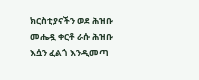ክርስቲያናችን ወደ ሕዝቡ መሔዷ ቀርቶ ራሱ ሕዝቡ እሷን ፈልጎ እንዲመጣ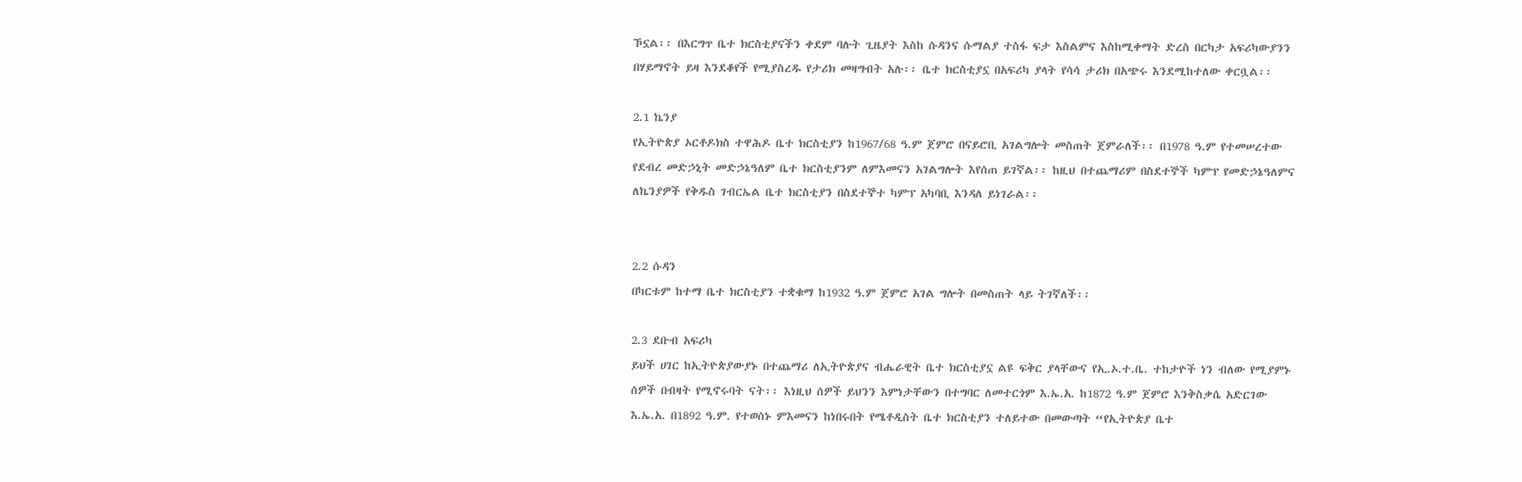ኾኗል፡፡ በእርግጥ ቤተ ክርስቲያናችን ቀደም ባሉት ጊዜያት እስከ ሱዳንና ሱማልያ ተስፋ ፍታ እስልምና እስከሚቀማት ድረስ በርካታ አፍሪካውያንን በሃይማኖት ይዛ እንደቆየች የሚያስረዱ የታሪክ መዛግብት አሉ፡፡ ቤተ ክርስቲያኗ በአፍሪካ ያላት የሳሳ ታሪክ በአጭሩ እንደሚከተለው ቀርቧል፡፡

2.1 ኬንያ
የኢትዮጵያ ኦርቶዶክስ ተዋሕዶ ቤተ ክርስቲያን ከ1967/68 ዓ.ም ጀምሮ በናይሮቢ አገልግሎት መስጠት ጀምራለች፡፡ በ1978 ዓ.ም የተመሠረተው የደብረ መድኃኒት መድኃኔዓለም ቤተ ክርስቲያንም ለምእመናን አገልግሎት እየሰጠ ይገኛል፡፡ ከዚህ በተጨማሪም በስደተኞች ካምፕ የመድኃኔዓለምና ለኬንያዎች የቅዱስ ገብርኤል ቤተ ክርስቲያን በስደተኞተ ካምፕ አካባቢ እንዳለ ይነገራል፡፡


2.2 ሱዳን
በካርቱም ከተማ ቤተ ክርስቲያን ተቋቁማ ከ1932 ዓ.ም ጀምሮ አገል ግሎት በመስጠት ላይ ትገኛለች፡፡

2.3 ደቡብ አፍሪካ
ይህች ሀገር ከኢትዮጵያውያኑ በተጨማሪ ለኢትዮጵያና ብሔራዊት ቤተ ክርስቲያኗ ልዩ ፍቅር ያላቸውና የኢ.ኦ.ተ.ቤ. ተከታዮች ነን ብለው የሚያምኑ ሰዎች በብዛት የሚኖሩባት ናት፡፡ እነዚህ ሰዎች ይህንን እምነታቸውን በተግባር ለመተርጎም እ.ኤ.አ. ከ1872 ዓ.ም ጀምሮ እንቅስቃሴ አድርገው እ.ኤ.አ. በ1892 ዓ.ም. የተወሰኑ ምእመናን ከነበሩበት የሜቶዲስት ቤተ ክርስቲያን ተለይተው በመውጣት “የኢትዮጵያ ቤተ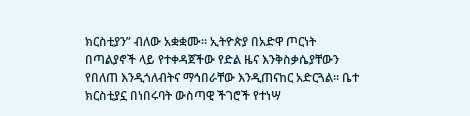ክርስቲያን” ብለው አቋቋሙ፡፡ ኢትዮጵያ በአድዋ ጦርነት በጣልያኖች ላይ የተቀዳጀችው የድል ዜና እንቅስቃሴያቸውን የበለጠ እንዲጎለብትና ማኅበራቸው እንዲጠናከር አድርጓል፡፡ ቤተ ክርስቲያኗ በነበሩባት ውስጣዊ ችገሮች የተነሣ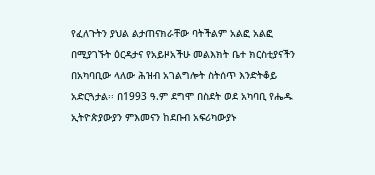የፈለጉትን ያህል ልታጠናክራቸው ባትችልም አልፎ አልፎ በሚያገኙት ዕርዳታና የአይዞአችሁ መልእክት ቤተ ክርስቲያናችን በአካባቢው ላለው ሕዝብ አገልግሎት ስትሰጥ እንድትቆይ አድርጓታል፡፡ በ1993 ዓ.ም ደግሞ በስደት ወደ አካባቢ የሔዱ ኢትዮጵያውያን ምእመናን ከደቡብ አፍሪካውያኑ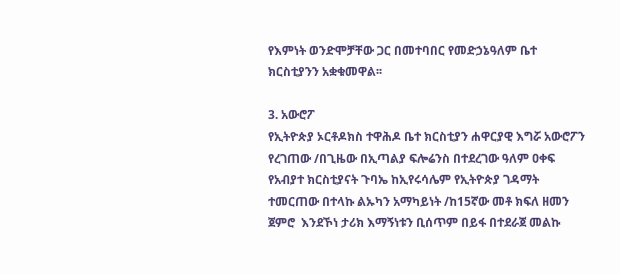የእምነት ወንድሞቻቸው ጋር በመተባበር የመድኃኔዓለም ቤተ ክርስቲያንን አቋቁመዋል፡፡

3. አውሮፖ
የኢትዮጵያ ኦርቶዶክስ ተዋሕዶ ቤተ ክርስቲያን ሐዋርያዊ እግሯ አውሮፖን የረገጠው /በጊዜው በኢጣልያ ፍሎሬንስ በተደረገው ዓለም ዐቀፍ የአብያተ ክርስቲያናት ጉባኤ ከኢየሩሳሌም የኢትዮጵያ ገዳማት ተመርጠው በተላኩ ልኡካን አማካይነት /ከ15ኛው መቶ ክፍለ ዘመን ጀምሮ  እንደኾነ ታሪክ እማኝነቱን ቢሰጥም በይፋ በተደራጀ መልኩ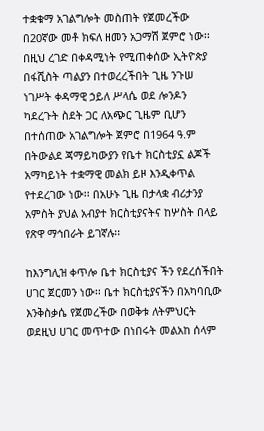ተቋቁማ አገልግሎት መስጠት የጀመረችው በ20ኛው መቶ ክፍለ ዘመን አጋማሽ ጀምሮ ነው፡፡ በዚህ ረገድ በቀዳሚነት የሚጠቀሰው ኢትዮጵያ በፋሺስት ጣልያን በተወረረችበት ጊዜ ንጉሠ ነገሥት ቀዳማዊ ኃይለ ሥላሴ ወደ ሎንዶን ካደረጉት ስደት ጋር ለአጭር ጊዜም ቢሆን በተሰጠው አገልግሎት ጀምሮ በ1964 ዓ.ም በትውልደ ጃማይካውያን የቤተ ክርስቲያኗ ልጆች አማካይነት ተቋማዊ መልክ ይዞ እንዲቀጥል የተደረገው ነው፡፡ በአሁኑ ጊዜ በታላቋ ብሪታንያ አምስት ያህል አብያተ ክርስቲያናትና ከሦስት በላይ የጽዋ ማኅበራት ይገኛሉ፡፡

ከእንግሊዝ ቀጥሎ ቤተ ክርስቲያና ችን የደረሰችበት ሀገር ጀርመን ነው፡፡ ቤተ ክርስቲያናችን በአካባቢው እንቅስቃሴ የጀመረችው በወቅቱ ለትምህርት ወደዚህ ሀገር መጥተው በነበሩት መልአከ ሰላም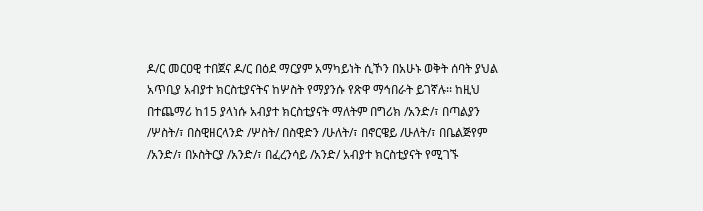ዶ/ር መርዐዊ ተበጀና ዶ/ር በዕደ ማርያም አማካይነት ሲኾን በአሁኑ ወቅት ሰባት ያህል አጥቢያ አብያተ ክርስቲያናትና ከሦስት የማያንሱ የጽዋ ማኅበራት ይገኛሉ፡፡ ከዚህ በተጨማሪ ከ15 ያላነሱ አብያተ ክርስቲያናት ማለትም በግሪክ /አንድ/፣ በጣልያን /ሦስት/፣ በስዊዘርላንድ /ሦስት/ በስዊድን /ሁለት/፣ በኖርዌይ /ሁለት/፣ በቤልጅየም /አንድ/፣ በኦስትርያ /አንድ/፣ በፈረንሳይ /አንድ/ አብያተ ክርስቲያናት የሚገኙ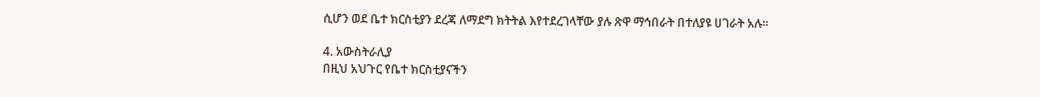ሲሆን ወደ ቤተ ክርስቲያን ደረጃ ለማደግ ክትትል እየተደረገላቸው ያሉ ጽዋ ማኅበራት በተለያዩ ሀገራት አሉ፡፡

4. አውስትራሊያ
በዚህ አህጉር የቤተ ክርስቲያናችን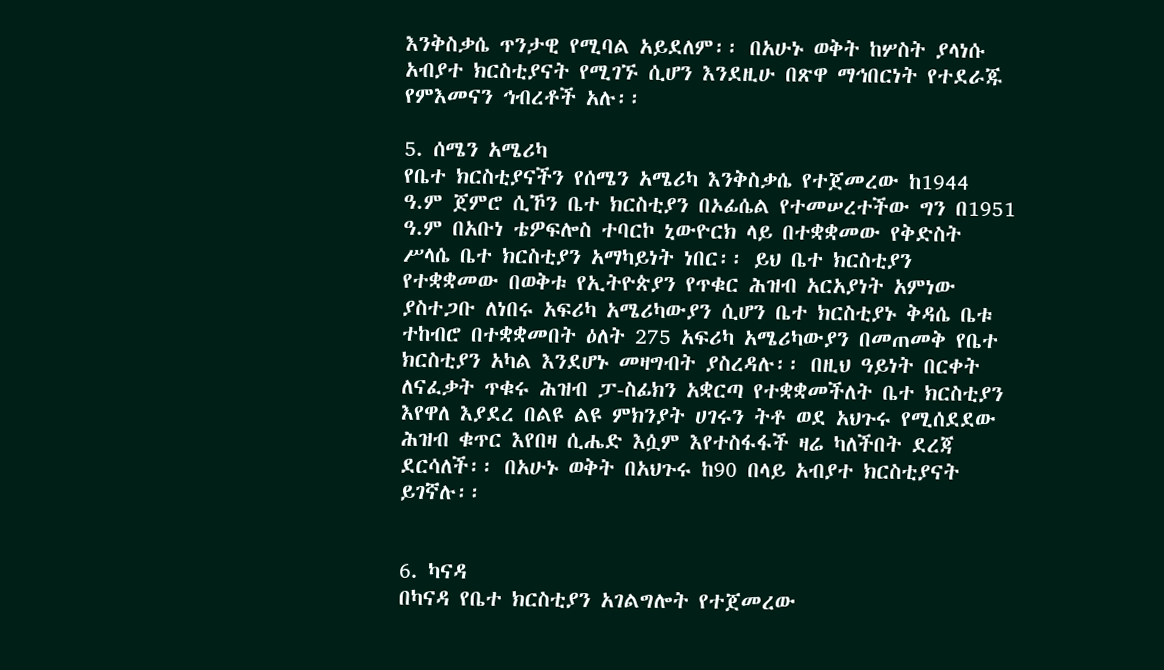እንቅስቃሴ ጥንታዊ የሚባል አይደለም፡፡ በአሁኑ ወቅት ከሦስት ያላነሱ አብያተ ክርስቲያናት የሚገኙ ሲሆን እንደዚሁ በጽዋ ማኅበርነት የተደራጁ የምእመናን ኅብረቶች አሉ፡፡

5. ሰሜን አሜሪካ
የቤተ ክርስቲያናችን የሰሜን አሜሪካ እንቅስቃሴ የተጀመረው ከ1944 ዓ.ም ጀምሮ ሲኾን ቤተ ክርስቲያን በኦፊሴል የተመሠረተችው ግን በ1951 ዓ.ም በአቡነ ቴዎፍሎስ ተባርኮ ኒውዮርክ ላይ በተቋቋመው የቅድስት ሥላሴ ቤተ ክርስቲያን አማካይነት ነበር፡፡ ይህ ቤተ ክርስቲያን የተቋቋመው በወቅቱ የኢትዮጵያን የጥቁር ሕዝብ አርአያነት አምነው ያስተጋቡ ለነበሩ አፍሪካ አሜሪካውያን ሲሆን ቤተ ክርስቲያኑ ቅዳሴ ቤቱ ተከብሮ በተቋቋመበት ዕለት 275 አፍሪካ አሜሪካውያን በመጠመቅ የቤተ ክርስቲያን አካል እንደሆኑ መዛግብት ያስረዳሉ፡፡ በዚህ ዓይነት በርቀት ለናፈቃት ጥቁሩ ሕዝብ ፓ-ስፊክን አቋርጣ የተቋቋመችለት ቤተ ክርስቲያን እየዋለ እያደረ በልዩ ልዩ ምክንያት ሀገሩን ትቶ ወደ አህጉሩ የሚሰደደው ሕዝብ ቁጥር እየበዛ ሲሔድ እሷም እየተስፋፋች ዛሬ ካለችበት ደረጃ ደርሳለች፡፡ በአሁኑ ወቅት በአህጉሩ ከ90 በላይ አብያተ ክርስቲያናት ይገኛሉ፡፡


6. ካናዳ
በካናዳ የቤተ ክርስቲያን አገልግሎት የተጀመረው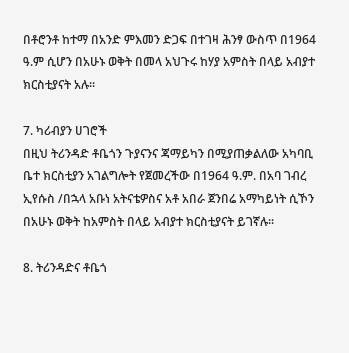በቶሮንቶ ከተማ በአንድ ምእመን ድጋፍ በተገዛ ሕንፃ ውስጥ በ1964 ዓ.ም ሲሆን በአሁኑ ወቅት በመላ አህጉሩ ከሃያ አምስት በላይ አብያተ ክርስቲያናት አሉ፡፡

7. ካሪብያን ሀገሮች
በዚህ ትሪንዳድ ቶቤጎን ጉያናንና ጃማይካን በሚያጠቃልለው አካባቢ ቤተ ክርስቲያን አገልግሎት የጀመረችው በ1964 ዓ.ም. በአባ ገብረ ኢየሱስ /በኋላ አቡነ አትናቴዎስና አቶ አበራ ጀንበሬ አማካይነት ሲኾን በአሁኑ ወቅት ከአምስት በላይ አብያተ ክርስቲያናት ይገኛሉ፡፡

8. ትሪንዳድና ቶቤጎ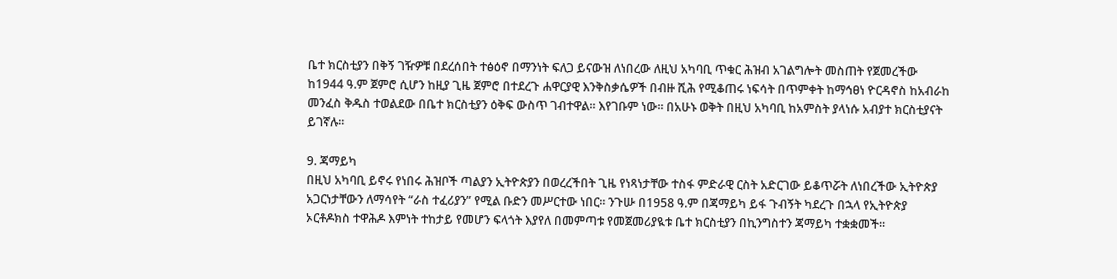ቤተ ክርስቲያን በቅኝ ገዥዎቹ በደረሰበት ተፅዕኖ በማንነት ፍለጋ ይናውዝ ለነበረው ለዚህ አካባቢ ጥቁር ሕዝብ አገልግሎት መስጠት የጀመረችው ከ1944 ዓ.ም ጀምሮ ሲሆን ከዚያ ጊዜ ጀምሮ በተደረጉ ሐዋርያዊ እንቅስቃሴዎች በብዙ ሺሕ የሚቆጠሩ ነፍሳት በጥምቀት ከማኅፀነ ዮርዳኖስ ከአብራከ መንፈስ ቅዱስ ተወልደው በቤተ ክርስቲያን ዕቅፍ ውስጥ ገብተዋል፡፡ እየገቡም ነው፡፡ በአሁኑ ወቅት በዚህ አካባቢ ከአምስት ያላነሱ አብያተ ክርስቲያናት ይገኛሉ፡፡

9. ጃማይካ
በዚህ አካባቢ ይኖሩ የነበሩ ሕዝቦች ጣልያን ኢትዮጵያን በወረረችበት ጊዜ የነጻነታቸው ተስፋ ምድራዊ ርስት አድርገው ይቆጥሯት ለነበረችው ኢትዮጵያ አጋርነታቸውን ለማሳየት “ራስ ተፈሪያን” የሚል ቡድን መሥርተው ነበር፡፡ ንጉሡ በ1958 ዓ.ም በጃማይካ ይፋ ጉብኝት ካደረጉ በኋላ የኢትዮጵያ ኦርቶዶክስ ተዋሕዶ እምነት ተከታይ የመሆን ፍላጎት እያየለ በመምጣቱ የመጀመሪያዪቱ ቤተ ክርስቲያን በኪንግስተን ጃማይካ ተቋቋመች፡፡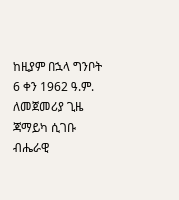ከዚያም በኋላ ግንቦት 6 ቀን 1962 ዓ.ም. ለመጀመሪያ ጊዜ ጃማይካ ሲገቡ ብሔራዊ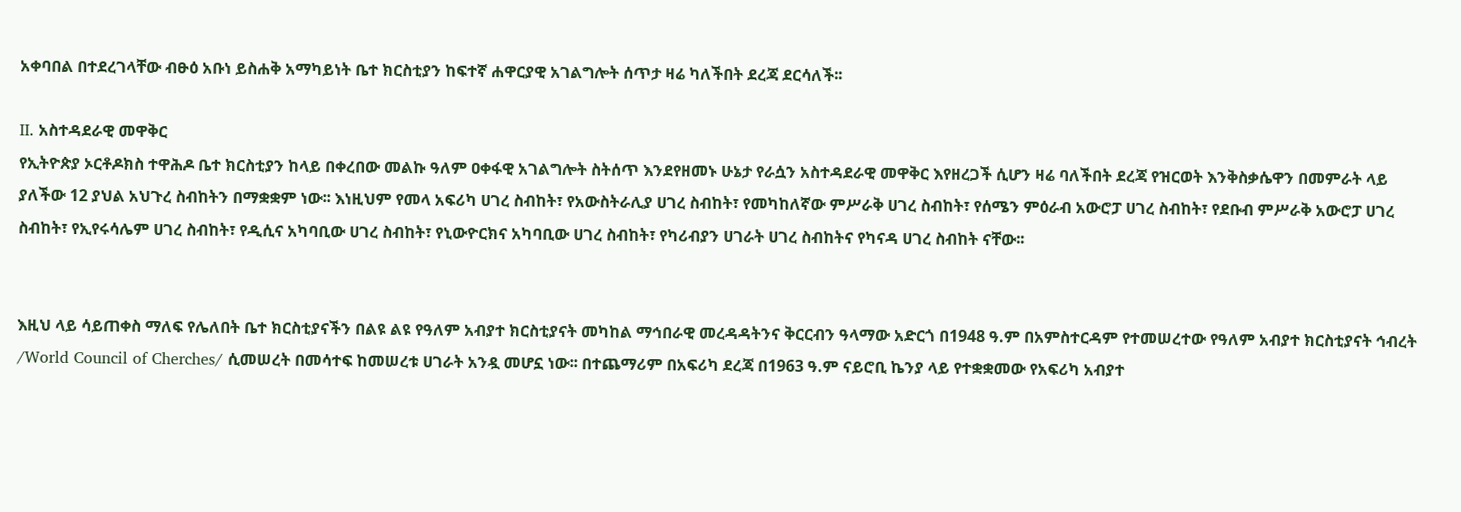አቀባበል በተደረገላቸው ብፁዕ አቡነ ይስሐቅ አማካይነት ቤተ ክርስቲያን ከፍተኛ ሐዋርያዊ አገልግሎት ሰጥታ ዛሬ ካለችበት ደረጃ ደርሳለች፡፡

II. አስተዳደራዊ መዋቅር
የኢትዮጵያ ኦርቶዶክስ ተዋሕዶ ቤተ ክርስቲያን ከላይ በቀረበው መልኩ ዓለም ዐቀፋዊ አገልግሎት ስትሰጥ እንደየዘመኑ ሁኔታ የራሷን አስተዳደራዊ መዋቅር እየዘረጋች ሲሆን ዛሬ ባለችበት ደረጃ የዝርወት እንቅስቃሴዋን በመምራት ላይ ያለችው 12 ያህል አህጉረ ስብከትን በማቋቋም ነው፡፡ እነዚህም የመላ አፍሪካ ሀገረ ስብከት፣ የአውስትራሊያ ሀገረ ስብከት፣ የመካከለኛው ምሥራቅ ሀገረ ስብከት፣ የሰሜን ምዕራብ አውሮፓ ሀገረ ስብከት፣ የደቡብ ምሥራቅ አውሮፓ ሀገረ ስብከት፣ የኢየሩሳሌም ሀገረ ስብከት፣ የዲሲና አካባቢው ሀገረ ስብከት፣ የኒውዮርክና አካባቢው ሀገረ ስብከት፣ የካሪብያን ሀገራት ሀገረ ስብከትና የካናዳ ሀገረ ስብከት ናቸው፡፡


እዚህ ላይ ሳይጠቀስ ማለፍ የሌለበት ቤተ ክርስቲያናችን በልዩ ልዩ የዓለም አብያተ ክርስቲያናት መካከል ማኅበራዊ መረዳዳትንና ቅርርብን ዓላማው አድርጎ በ1948 ዓ.ም በአምስተርዳም የተመሠረተው የዓለም አብያተ ክርስቲያናት ኅብረት /World Council of Cherches/ ሲመሠረት በመሳተፍ ከመሠረቱ ሀገራት አንዷ መሆኗ ነው፡፡ በተጨማሪም በአፍሪካ ደረጃ በ1963 ዓ.ም ናይሮቢ ኬንያ ላይ የተቋቋመው የአፍሪካ አብያተ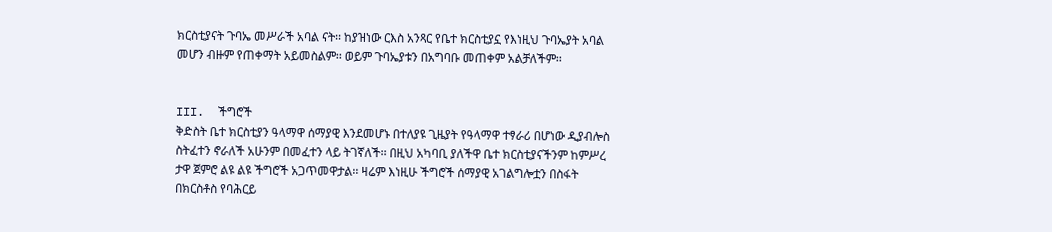ክርስቲያናት ጉባኤ መሥራች አባል ናት፡፡ ከያዝነው ርእስ አንጻር የቤተ ክርስቲያኗ የእነዚህ ጉባኤያት አባል መሆን ብዙም የጠቀማት አይመስልም፡፡ ወይም ጉባኤያቱን በአግባቡ መጠቀም አልቻለችም፡፡


III.  ችግሮች
ቅድስት ቤተ ክርስቲያን ዓላማዋ ሰማያዊ እንደመሆኑ በተለያዩ ጊዜያት የዓላማዋ ተፃራሪ በሆነው ዲያብሎስ ስትፈተን ኖራለች አሁንም በመፈተን ላይ ትገኛለች፡፡ በዚህ አካባቢ ያለችዋ ቤተ ክርስቲያናችንም ከምሥረ ታዋ ጀምሮ ልዩ ልዩ ችግሮች አጋጥመዋታል፡፡ ዛሬም እነዚሁ ችግሮች ሰማያዊ አገልግሎቷን በስፋት በክርስቶስ የባሕርይ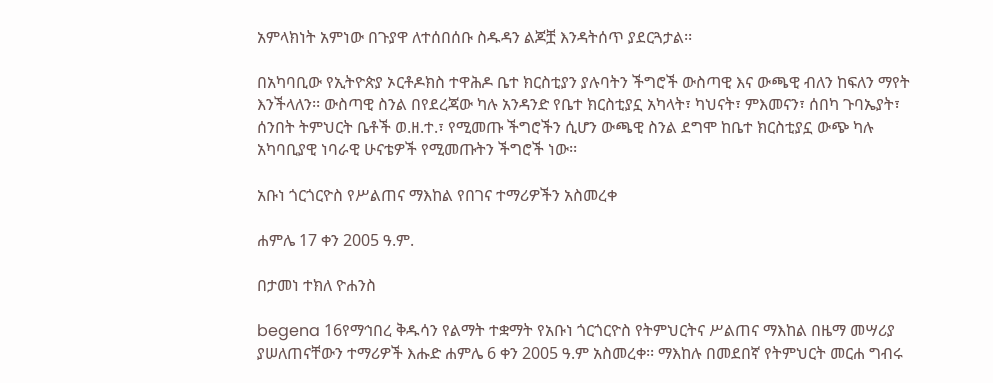አምላክነት አምነው በጉያዋ ለተሰበሰቡ ስዱዳን ልጆቿ እንዳትሰጥ ያደርጓታል፡፡

በአካባቢው የኢትዮጵያ ኦርቶዶክስ ተዋሕዶ ቤተ ክርስቲያን ያሉባትን ችግሮች ውስጣዊ እና ውጫዊ ብለን ከፍለን ማየት እንችላለን፡፡ ውስጣዊ ስንል በየደረጃው ካሉ አንዳንድ የቤተ ክርስቲያኗ አካላት፣ ካህናት፣ ምእመናን፣ ሰበካ ጉባኤያት፣ ሰንበት ትምህርት ቤቶች ወ.ዘ.ተ.፣ የሚመጡ ችግሮችን ሲሆን ውጫዊ ስንል ደግሞ ከቤተ ክርስቲያኗ ውጭ ካሉ አካባቢያዊ ነባራዊ ሁናቴዎች የሚመጡትን ችግሮች ነው፡፡

አቡነ ጎርጎርዮስ የሥልጠና ማእከል የበገና ተማሪዎችን አስመረቀ

ሐምሌ 17 ቀን 2005 ዓ.ም.

በታመነ ተክለ ዮሐንስ

begena 16የማኅበረ ቅዱሳን የልማት ተቋማት የአቡነ ጎርጎርዮስ የትምህርትና ሥልጠና ማእከል በዜማ መሣሪያ ያሠለጠናቸውን ተማሪዎች እሑድ ሐምሌ 6 ቀን 2005 ዓ.ም አስመረቀ፡፡ ማእከሉ በመደበኛ የትምህርት መርሐ ግብሩ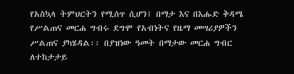የአስኳላ ትምህርትን የሚሰጥ ሲሆን፤ በማታ እና በእሑድ ቅዳሜ የሥልጠና መርሐ ግብሩ ደግሞ የአብነትና የዜማ መሣሪያዎችን ሥልጠና ያካሄዳል፡፡ በያዝነው ዓመት በማታው መርሐ ግብር ለተከታታይ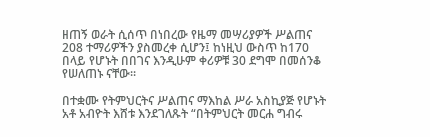ዘጠኝ ወራት ሲሰጥ በነበረው የዜማ መሣሪያዎች ሥልጠና 208 ተማሪዎችን ያስመረቀ ሲሆን፤ ከነዚህ ውስጥ ከ170 በላይ የሆኑት በበገና እንዲሁም ቀሪዎቹ 30 ደግሞ በመሰንቆ የሠለጠኑ ናቸው፡፡

በተቋሙ የትምህርትና ሥልጠና ማእከል ሥራ አስኪያጅ የሆኑት አቶ አብዮት እሸቱ እንደገለጹት “በትምህርት መርሐ ግብሩ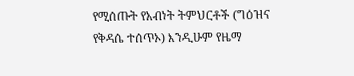የሚሰጡት የአብነት ትምህርቶች (ግዕዝና የቅዳሴ ተሰጥኦ) እንዲሁም የዜማ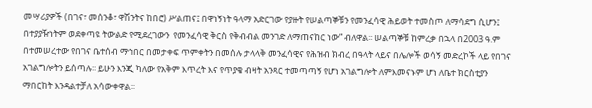መሣሪያዎች (በገና፣ መሰንቆ፣ ዋሽንትና ከበሮ) ሥልጠና፤ በዋነኝነት ዓላማ አድርገው የያዙት የሠልጣኞቹን የመንፈሳዊ ሕይወት ተመስጦ ለማሳደግ ሲሆን፤ በተያያዥነትም ወደቀጣዩ ትውልድ የሚደረገውን  የመንፈሳዊ ቅርስ የቅብብል መንገድ ለማጠናከር ነው” ብለዋል፡፡ ሠልጣኞቹ ከምረቃ በኋላ በ2003 ዓ.ም በተመሠረተው የበገና ቤተሰብ ማኅበር በመታቀፍ ጥምቀትን በመሰሉ ታላላቅ መንፈሳዊና የሕዝብ ክብረ በዓላት ላይና በሌሎች ወሳኝ መድረኮች ላይ የበገና አገልግሎትን ይሰጣሉ፡፡ ይሁን እንጂ ካለው የአቅም እጥረት እና የጥያቄ ብዛት አንጻር ተመጣጣኝ የሆነ አገልግሎት ለምእመናኑም ሆነ ለቤተ ክርስቲያን ማበርከት እንዳልተቻለ አሳውቀዋል፡፡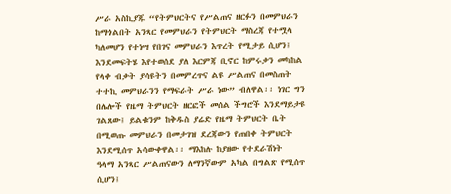ሥራ አስኪያጁ “የትምህርትና የሥልጠና ዘርፉን በመምህራን ከማጎልበት አንጻር የመምህራን የትምህርት ማስረጃ የተሟላ ካለመሆን የተነሣ የበገና መምህራን እጥረት የሚታይ ሲሆን፤ እንደመፍትሄ እየተወሰደ ያለ እርምጃ ቢኖር ከምሩቃን መካከል የላቀ ብቃት ያሳዩትን በመምረጥና ልዩ ሥልጠና በመስጠት ተተኪ መምህራንን የማፍራት ሥራ ነው” ብለዋል፡፡ ነገር ግን በሌሎች የዜማ ትምህርት ዘርፎች መሰል ችግሮች እንደማይታዩ ገልጸው፤ ይልቁንም ከቅዱስ ያሬድ የዜማ ትምህርት ቤት በሚወጡ መምህራን በመታገዝ ደረጃውን የጠበቀ ትምህርት እንደሚሰጥ አሳውቀዋል፡፡ ማእከሉ ከያዘው የተደራሽነት  ዓላማ አንጻር ሥልጠናውን ለማንኛውም አካል በግልጽ የሚሰጥ ሲሆን፤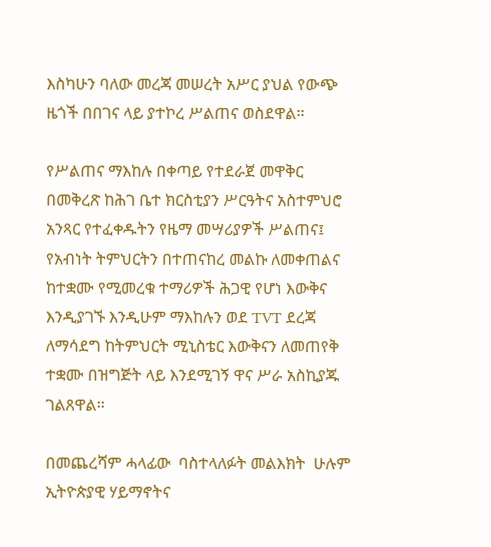እስካሁን ባለው መረጃ መሠረት አሥር ያህል የውጭ ዜጎች በበገና ላይ ያተኮረ ሥልጠና ወስደዋል፡፡

የሥልጠና ማእከሉ በቀጣይ የተደራጀ መዋቅር በመቅረጽ ከሕገ ቤተ ክርስቲያን ሥርዓትና አስተምህሮ አንጻር የተፈቀዱትን የዜማ መሣሪያዎች ሥልጠና፤ የአብነት ትምህርትን በተጠናከረ መልኩ ለመቀጠልና ከተቋሙ የሚመረቁ ተማሪዎች ሕጋዊ የሆነ እውቅና እንዲያገኙ እንዲሁም ማእከሉን ወደ TVT ደረጃ ለማሳደግ ከትምህርት ሚኒስቴር እውቅናን ለመጠየቅ ተቋሙ በዝግጅት ላይ እንደሚገኝ ዋና ሥራ አስኪያጁ ገልጸዋል፡፡

በመጨረሻም ሓላፊው  ባስተላለፉት መልእክት  ሁሉም ኢትዮጵያዊ ሃይማኖትና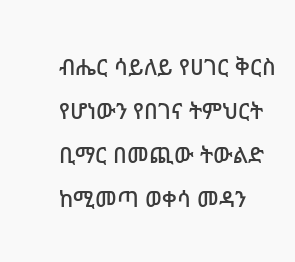ብሔር ሳይለይ የሀገር ቅርስ የሆነውን የበገና ትምህርት ቢማር በመጪው ትውልድ ከሚመጣ ወቀሳ መዳን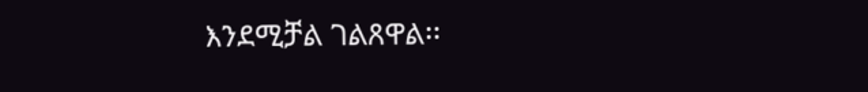እንደሚቻል ገልጸዋል፡፡